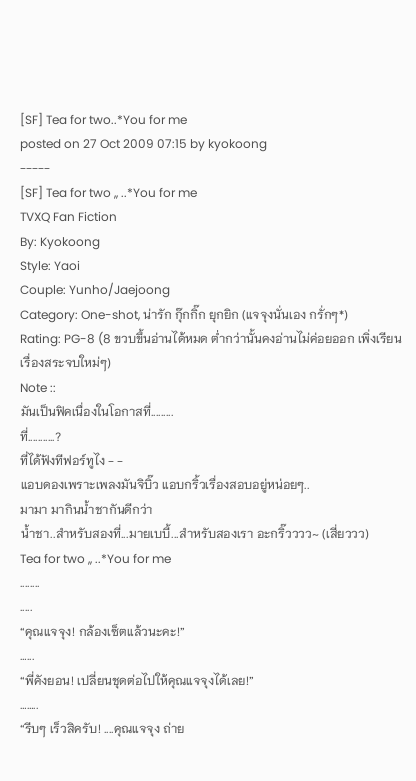[SF] Tea for two..*You for me
posted on 27 Oct 2009 07:15 by kyokoong
-----
[SF] Tea for two ,, ..*You for me
TVXQ Fan Fiction
By: Kyokoong
Style: Yaoi
Couple: Yunho/Jaejoong
Category: One-shot, น่ารัก กุ๊กกิ๊ก ยุกยิก (แจจุงนั่นเอง กรั่กๆ*)
Rating: PG-8 (8 ขวบขึ้นอ่านได้หมด ต่ำกว่านั้นคงอ่านไม่ค่อยออก เพิ่งเรียนเรื่องสระจบใหม่ๆ)
Note ::
มันเป็นฟิคเนื่องในโอกาสที่.........
ที่...........?
ที่ได้ฟังทีฟอร์ทูไง - -
แอบดองเพราะเพลงมันจิบิ๊ว แอบกริ้วเรื่องสอบอยู่หน่อยๆ..
มามา มากินน้ำชากันดีกว่า
น้ำชา..สำหรับสองที่...มายเบบี้...สำหรับสองเรา อะกริ๊วววว~ (เสี่ยววว)
Tea for two ,, ..*You for me
........
.....
“คุณแจจุง! กล้องเซ็ตแล้วนะคะ!”
…...
“พี่คังยอน! เปลี่ยนชุดต่อไปให้คุณแจจุงได้เลย!”
……..
“รีบๆ เร็วสิครับ! ....คุณแจจุง ถ่าย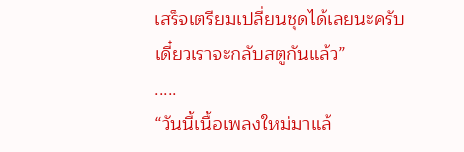เสร็จเตรียมเปลี่ยนชุดได้เลยนะครับ เดี๋ยวเราจะกลับสตูกันแล้ว”
.....
“วันนี้เนื้อเพลงใหม่มาแล้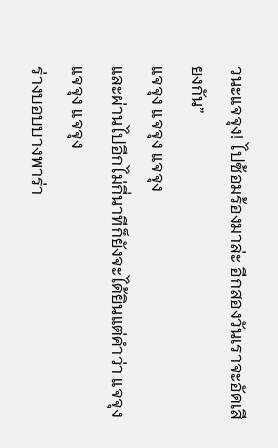วนะแจจุง! ไปซ้อมร้องมาล่ะ อีกสองวันเราจะอัดเสียงกัน”
แจจุง แจจุง แจจุง
และผ่านไปอีกไม่กี่นาทีก็ยังจะได้ยินแต่คำว่า แจจุง แจจุง แจจุง
ร่างบอบบางพาร่า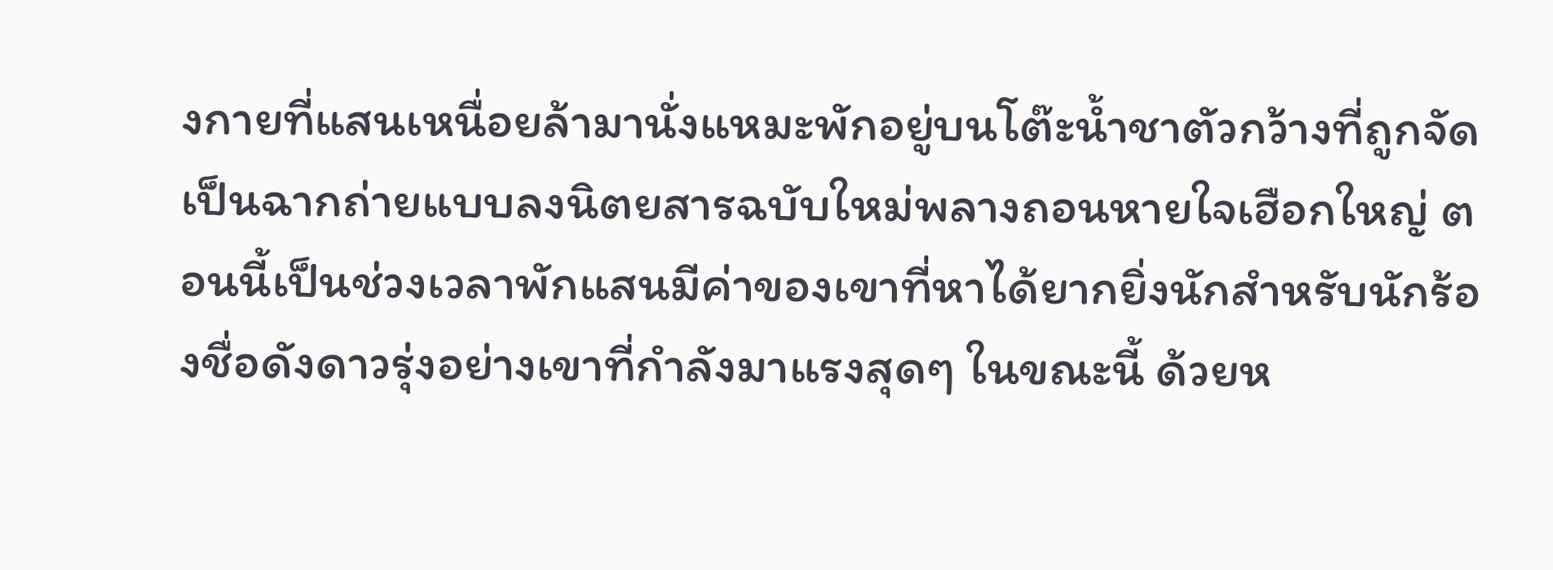งกายที่แสนเหนื่อยล้ามานั่งแหมะพักอยู่บนโต๊ะน้ำชาตัวกว้างที่ถูกจัดเป็นฉากถ่ายแบบลงนิตยสารฉบับใหม่พลางถอนหายใจเฮือกใหญ่ ตอนนี้เป็นช่วงเวลาพักแสนมีค่าของเขาที่หาได้ยากยิ่งนักสำหรับนักร้องชื่อดังดาวรุ่งอย่างเขาที่กำลังมาแรงสุดๆ ในขณะนี้ ด้วยห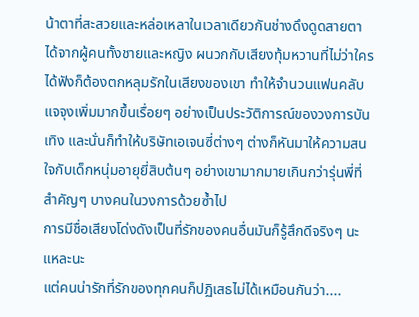น้าตาที่สะสวยและหล่อเหลาในเวลาเดียวกันช่างดึงดูดสายตาได้จากผู้คนทั้งชายและหญิง ผนวกกับเสียงทุ้มหวานที่ไม่ว่าใครได้ฟังก็ต้องตกหลุมรักในเสียงของเขา ทำให้จำนวนแฟนคลับแจจุงเพิ่มมากขึ้นเรื่อยๆ อย่างเป็นประวัติการณ์ของวงการบันเทิง และนั่นก็ทำให้บริษัทเอเจนซี่ต่างๆ ต่างก็หันมาให้ความสนใจกับเด็กหนุ่มอายุยี่สิบต้นๆ อย่างเขามากมายเกินกว่ารุ่นพี่ที่สำคัญๆ บางคนในวงการด้วยซ้ำไป
การมีชื่อเสียงโด่งดังเป็นที่รักของคนอื่นมันก็รู้สึกดีจริงๆ นะแหละนะ
แต่คนน่ารักที่รักของทุกคนก็ปฏิเสธไม่ได้เหมือนกันว่า....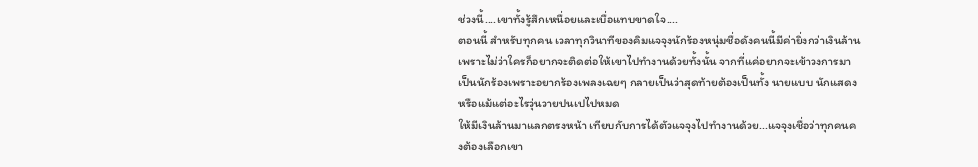ช่วงนี้....เขาทั้งรู้สึกเหนื่อยและเบื่อแทบขาดใจ....
ตอนนี้ สำหรับทุกคน เวลาทุกวินาทีของคิมแจจุงนักร้องหนุ่มชื่อดังคนนี้มีค่ายิ่งกว่าเงินล้าน เพราะไม่ว่าใครก็อยากจะติดต่อให้เขาไปทำงานด้วยทั้งนั้น จากที่แค่อยากจะเข้าวงการมาเป็นนักร้องเพราะอยากร้องเพลงเฉยๆ กลายเป็นว่าสุดท้ายต้องเป็นทั้ง นายแบบ นักแสดง หรือแม้แต่อะไรวุ่นวายปนเปไปหมด
ให้มีเงินล้านมาแลกตรงหน้า เทียบกับการได้ตัวแจจุงไปทำงานด้วย...แจจุงเชื่อว่าทุกคนคงต้องเลือกเขา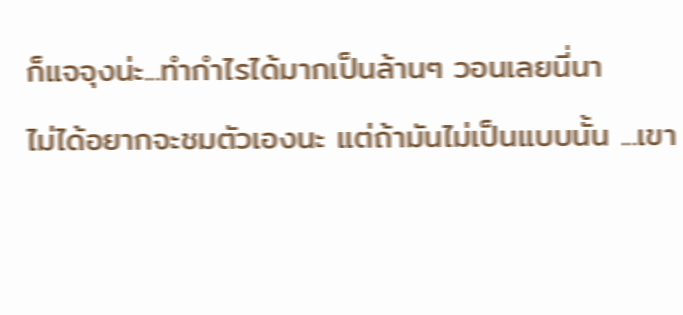ก็แจจุงน่ะ...ทำกำไรได้มากเป็นล้านๆ วอนเลยนี่นา
ไม่ได้อยากจะชมตัวเองนะ แต่ถ้ามันไม่เป็นแบบนั้น ...เขา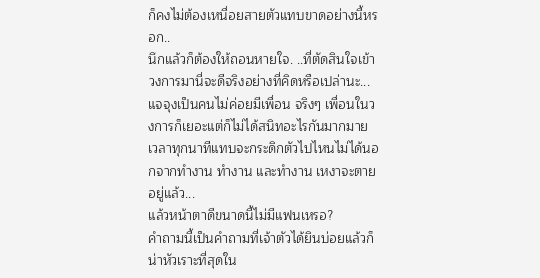ก็คงไม่ต้องเหนื่อยสายตัวแทบขาดอย่างนี้หรอก..
นึกแล้วก็ต้องให้ถอนหายใจ. ..ที่ตัดสินใจเข้าวงการมานี่จะดีจริงอย่างที่คิดหรือเปล่านะ...
แจจุงเป็นคนไม่ค่อยมีเพื่อน จริงๆ เพื่อนในวงการก็เยอะแต่ก็ไม่ได้สนิทอะไรกันมากมาย เวลาทุกนาทีแทบจะกระดิกตัวไปไหนไม่ได้นอกจากทำงาน ทำงาน และทำงาน เหงาจะตายอยู่แล้ว...
แล้วหน้าตาดีขนาดนี้ไม่มีแฟนเหรอ?
คำถามนี้เป็นคำถามที่เจ้าตัวได้ยินบ่อยแล้วก็น่าหัวเราะที่สุดใน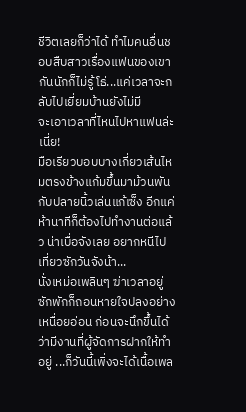ชีวิตเลยก็ว่าได้ ทำไมคนอื่นชอบสืบสาวเรื่องแฟนของเขากันนักก็ไม่รู้ โธ่...แค่เวลาจะกลับไปเยี่ยมบ้านยังไม่มี
จะเอาเวลาที่ไหนไปหาแฟนล่ะเนี่ย!
มือเรียวบอบบางเกี่ยวเส้นไหมตรงข้างแก้มขึ้นมาม้วนพันกับปลายนิ้วเล่นแก้เซ็ง อีกแค่ห้านาทีก็ต้องไปทำงานต่อแล้ว น่าเบื่อจังเลย อยากหนีไปเที่ยวซักวันจังน้า...
นั่งเหม่อเพลินๆ ฆ่าเวลาอยู่ซักพักก็ถอนหายใจปลงอย่างเหนื่อยอ่อน ก่อนจะนึกขึ้นได้ว่ามีงานที่ผู้จัดการฝากให้ทำอยู่ ...ก็วันนี้เพิ่งจะได้เนื้อเพล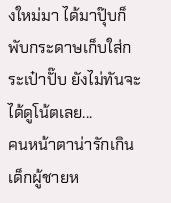งใหม่มา ได้มาปุ๊บก็พับกระดาษเก็บใส่กระเป๋าปั๊บ ยังไม่ทันจะได้ดูโน้ตเลย...
คนหน้าตาน่ารักเกินเด็กผู้ชายห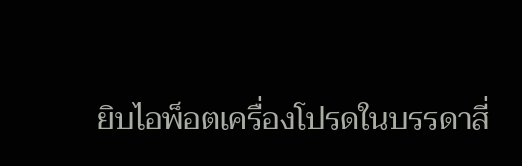ยิบไอพ็อตเครื่องโปรดในบรรดาสี่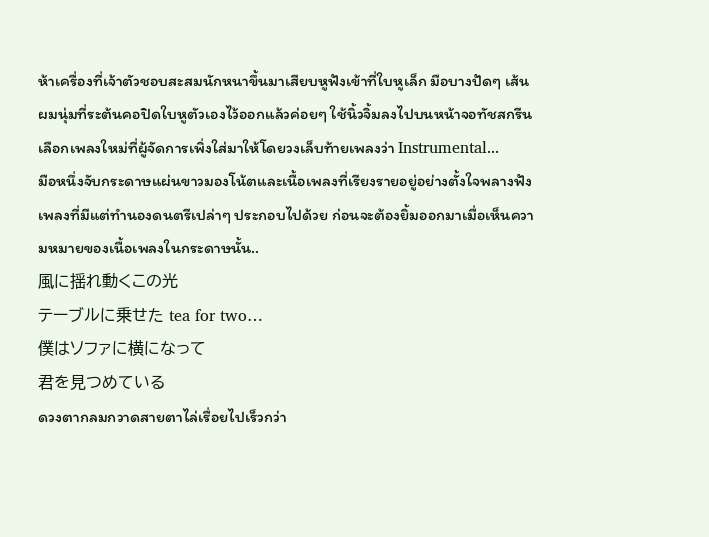ห้าเครื่องที่เจ้าตัวชอบสะสมนักหนาขึ้นมาเสียบหูฟังเข้าที่ใบหูเล็ก มือบางปัดๆ เส้นผมนุ่มที่ระต้นคอปิดใบหูตัวเองไว้ออกแล้วค่อยๆ ใช้นิ้วจิ้มลงไปบนหน้าจอทัชสกรีนเลือกเพลงใหม่ที่ผู้จัดการเพิ่งใส่มาให้โดยวงเล็บท้ายเพลงว่า Instrumental...
มือหนึ่งจับกระดาษแผ่นขาวมองโน้ตและเนื้อเพลงที่เรียงรายอยู่อย่างตั้งใจพลางฟังเพลงที่มีแต่ทำนองดนตรีเปล่าๆ ประกอบไปด้วย ก่อนจะต้องยิ้มออกมาเมื่อเห็นความหมายของเนื้อเพลงในกระดาษนั้น..
風に揺れ動くこの光
テーブルに乗せた tea for two…
僕はソファに横になって
君を見つめている
ดวงตากลมกวาดสายตาไล่เรื่อยไปเร็วกว่า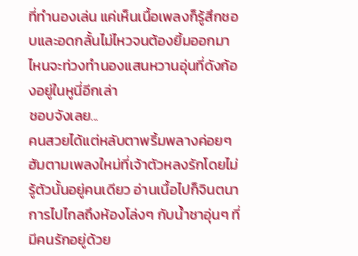ที่ทำนองเล่น แค่เห็นเนื้อเพลงก็รู้สึกชอบและอดกลั้นไม่ไหวจนต้องยิ้มออกมา ไหนจะท่วงทำนองแสนหวานอุ่นที่ดังก้องอยู่ในหูนี่อีกเล่า
ชอบจังเลย...
คนสวยได้แต่หลับตาพริ้มพลางค่อยๆ ฮัมตามเพลงใหม่ที่เจ้าตัวหลงรักโดยไม่รู้ตัวนั้นอยู่คนเดียว อ่านเนื้อไปก็จินตนาการไปไกลถึงห้องโล่งๆ กับน้ำชาอุ่นๆ ที่มีคนรักอยู่ด้วย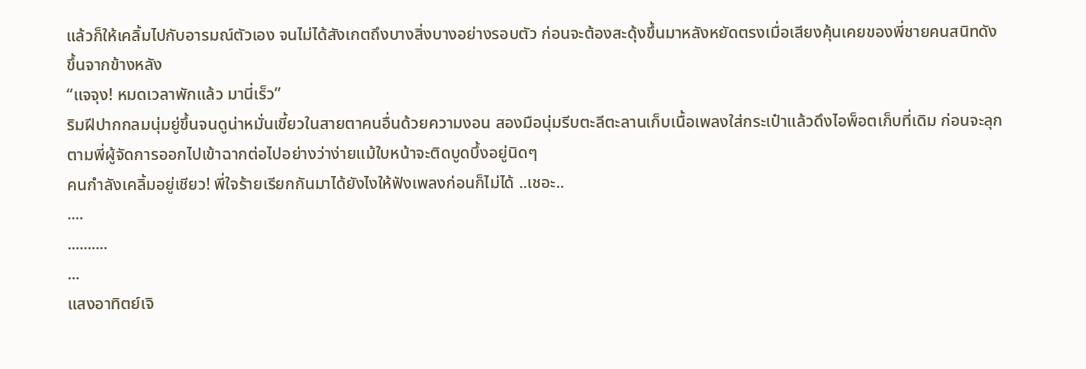แล้วก็ให้เคลิ้มไปกับอารมณ์ตัวเอง จนไม่ได้สังเกตถึงบางสิ่งบางอย่างรอบตัว ก่อนจะต้องสะดุ้งขึ้นมาหลังหยัดตรงเมื่อเสียงคุ้นเคยของพี่ชายคนสนิทดังขึ้นจากข้างหลัง
“แจจุง! หมดเวลาพักแล้ว มานี่เร็ว”
ริมฝีปากกลมนุ่มยู่ขึ้นจนดูน่าหมั่นเขี้ยวในสายตาคนอื่นด้วยความงอน สองมือนุ่มรีบตะลีตะลานเก็บเนื้อเพลงใส่กระเป๋าแล้วดึงไอพ็อตเก็บที่เดิม ก่อนจะลุกตามพี่ผู้จัดการออกไปเข้าฉากต่อไปอย่างว่าง่ายแม้ใบหน้าจะติดบูดบึ้งอยู่นิดๆ
คนกำลังเคลิ้มอยู่เชียว! พี่ใจร้ายเรียกกันมาได้ยังไงให้ฟังเพลงก่อนก็ไม่ได้ ..เชอะ..
....
..........
...
แสงอาทิตย์เจิ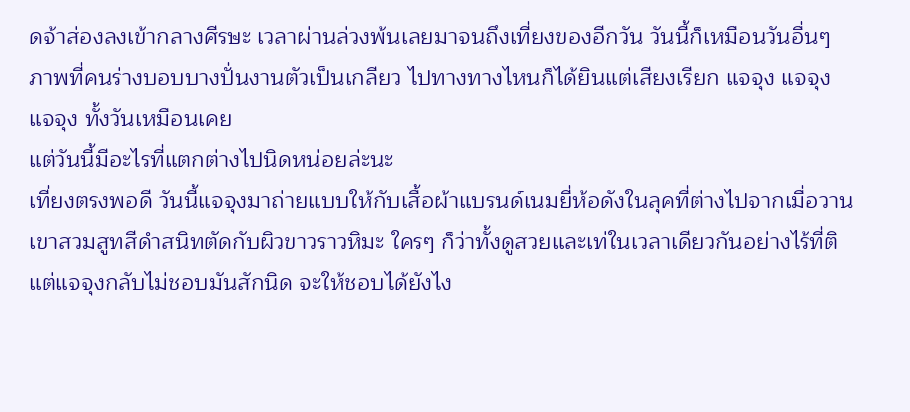ดจ้าส่องลงเข้ากลางศีรษะ เวลาผ่านล่วงพ้นเลยมาจนถึงเที่ยงของอีกวัน วันนี้ก็เหมือนวันอื่นๆ ภาพที่คนร่างบอบบางปั่นงานตัวเป็นเกลียว ไปทางทางไหนก็ได้ยินแต่เสียงเรียก แจจุง แจจุง แจจุง ทั้งวันเหมือนเคย
แต่วันนี้มีอะไรที่แตกต่างไปนิดหน่อยล่ะนะ
เที่ยงตรงพอดี วันนี้แจจุงมาถ่ายแบบให้กับเสื้อผ้าแบรนด์เนมยี่ห้อดังในลุคที่ต่างไปจากเมื่อวาน เขาสวมสูทสีดำสนิทตัดกับผิวขาวราวหิมะ ใครๆ ก็ว่าทั้งดูสวยและเท่ในเวลาเดียวกันอย่างไร้ที่ติ แต่แจจุงกลับไม่ชอบมันสักนิด จะให้ชอบได้ยังไง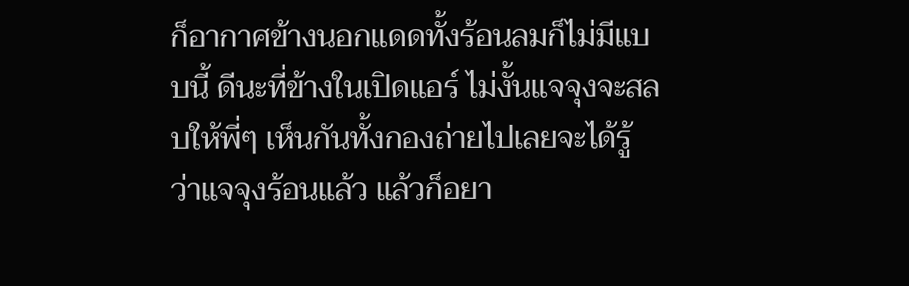ก็อากาศข้างนอกแดดทั้งร้อนลมก็ไม่มีแบบนี้ ดีนะที่ข้างในเปิดแอร์ ไม่งั้นแจจุงจะสลบให้พี่ๆ เห็นกันทั้งกองถ่ายไปเลยจะได้รู้ว่าแจจุงร้อนแล้ว แล้วก็อยา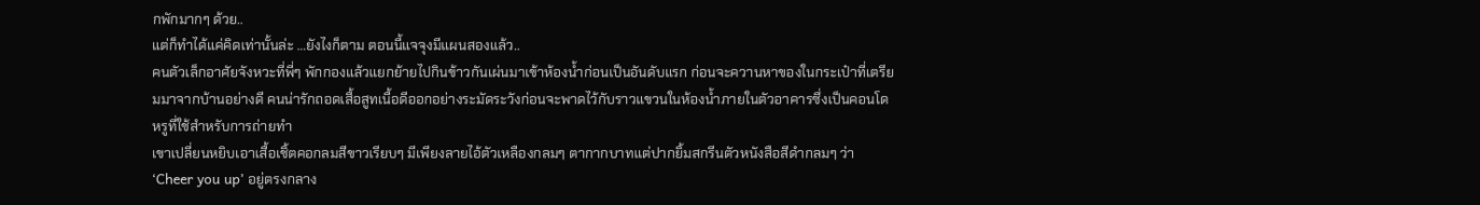กพักมากๆ ด้วย..
แต่ก็ทำได้แค่คิดเท่านั้นล่ะ ...ยังไงก็ตาม ตอนนี้แจจุงมีแผนสองแล้ว..
คนตัวเล็กอาศัยจังหวะที่พี่ๆ พักกองแล้วแยกย้ายไปกินข้าวกันเผ่นมาเข้าห้องน้ำก่อนเป็นอันดับแรก ก่อนจะควานหาของในกระเป๋าที่เตรียมมาจากบ้านอย่างดี คนน่ารักถอดเสื้อสูทเนื้อดีออกอย่างระมัดระวังก่อนจะพาดไว้กับราวแขวนในห้องน้ำภายในตัวอาคารซึ่งเป็นคอนโดหรูที่ใช้สำหรับการถ่ายทำ
เขาเปลี่ยนหยิบเอาเสื้อเชิ้ตคอกลมสีขาวเรียบๆ มีเพียงลายไอ้ตัวเหลืองกลมๆ ตากากบาทแต่ปากยิ้มสกรีนตัวหนังสือสีดำกลมๆ ว่า ‘Cheer you up’ อยู่ตรงกลาง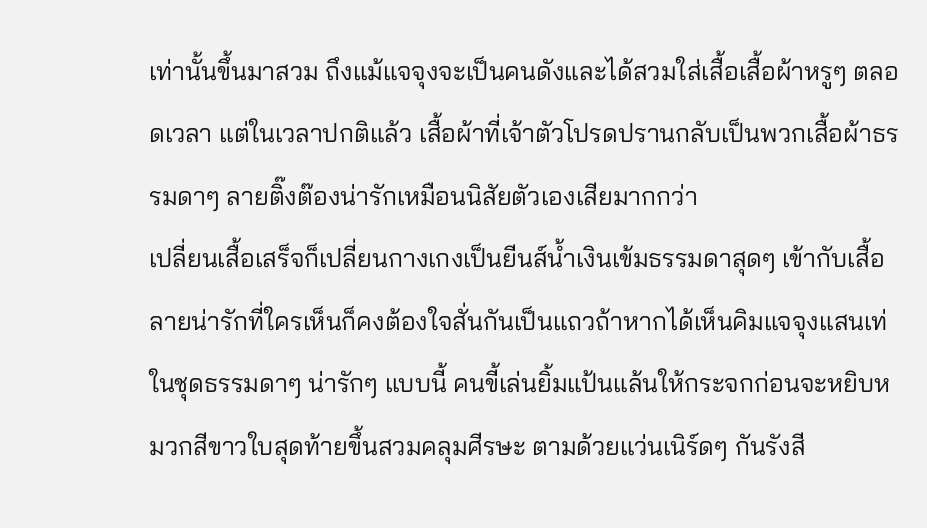เท่านั้นขึ้นมาสวม ถึงแม้แจจุงจะเป็นคนดังและได้สวมใส่เสื้อเสื้อผ้าหรูๆ ตลอดเวลา แต่ในเวลาปกติแล้ว เสื้อผ้าที่เจ้าตัวโปรดปรานกลับเป็นพวกเสื้อผ้าธรรมดาๆ ลายติ๊งต๊องน่ารักเหมือนนิสัยตัวเองเสียมากกว่า
เปลี่ยนเสื้อเสร็จก็เปลี่ยนกางเกงเป็นยีนส์น้ำเงินเข้มธรรมดาสุดๆ เข้ากับเสื้อลายน่ารักที่ใครเห็นก็คงต้องใจสั่นกันเป็นแถวถ้าหากได้เห็นคิมแจจุงแสนเท่ในชุดธรรมดาๆ น่ารักๆ แบบนี้ คนขี้เล่นยิ้มแป้นแล้นให้กระจกก่อนจะหยิบหมวกสีขาวใบสุดท้ายขึ้นสวมคลุมศีรษะ ตามด้วยแว่นเนิร์ดๆ กันรังสี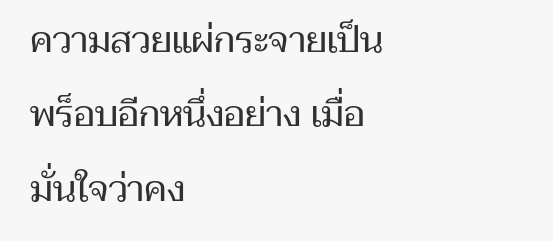ความสวยแผ่กระจายเป็นพร็อบอีกหนึ่งอย่าง เมื่อมั่นใจว่าคง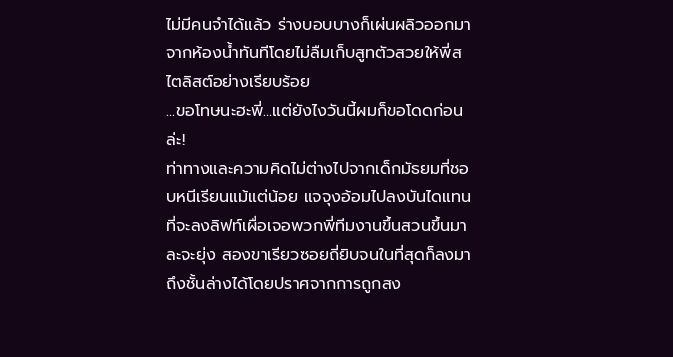ไม่มีคนจำได้แล้ว ร่างบอบบางก็เผ่นผลิวออกมาจากห้องน้ำทันทีโดยไม่ลืมเก็บสูทตัวสวยให้พี่สไตลิสต์อย่างเรียบร้อย
...ขอโทษนะฮะพี่...แต่ยังไงวันนี้ผมก็ขอโดดก่อนล่ะ!
ท่าทางและความคิดไม่ต่างไปจากเด็กมัธยมที่ชอบหนีเรียนแม้แต่น้อย แจจุงอ้อมไปลงบันไดแทนที่จะลงลิฟท์เผื่อเจอพวกพี่ทีมงานขึ้นสวนขึ้นมาละจะยุ่ง สองขาเรียวซอยถี่ยิบจนในที่สุดก็ลงมาถึงชั้นล่างได้โดยปราศจากการถูกสง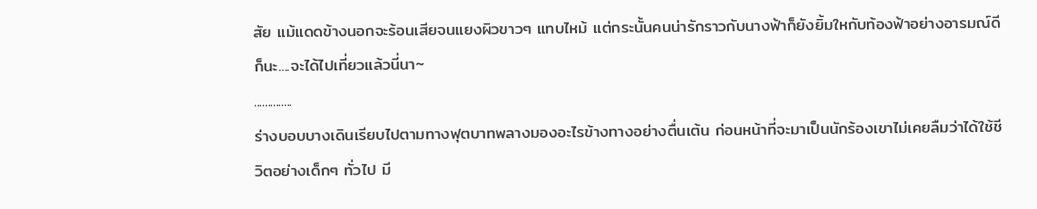สัย แม้แดดข้างนอกจะร้อนเสียจนแยงผิวขาวๆ แทบไหม้ แต่กระนั้นคนน่ารักราวกับนางฟ้าก็ยังยิ้มใหกับท้องฟ้าอย่างอารมณ์ดี
ก็นะ....จะได้ไปเที่ยวแล้วนี่นา~
..............
ร่างบอบบางเดินเรียบไปตามทางฟุตบาทพลางมองอะไรข้างทางอย่างตื่นเต้น ก่อนหน้าที่จะมาเป็นนักร้องเขาไม่เคยลืมว่าได้ใช้ชีวิตอย่างเด็กๆ ทั่วไป มี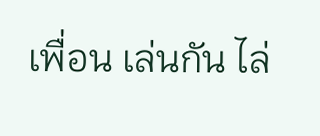เพื่อน เล่นกัน ไล่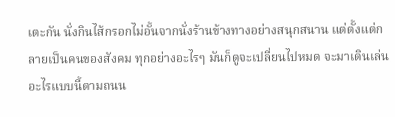เตะกัน นั่งกินไส้กรอกไม่อั้นจากนั่งร้านข้างทางอย่างสนุกสนาน แต่ตั้งแต่กลายเป็นคนของสังคม ทุกอย่างอะไรๆ มันก็ดูจะเปลี่ยนไปหมด จะมาเดินเล่นอะไรแบบนี้ตามถนน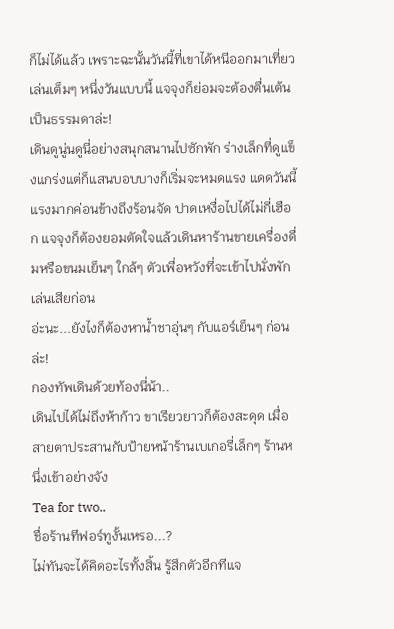ก็ไม่ได้แล้ว เพราะฉะนั้นวันนี้ที่เขาได้หนีออกมาเที่ยวเล่นเต็มๆ หนึ่งวันแบบนี้ แจจุงก็ย่อมจะต้องตื่นเต้นเป็นธรรมดาล่ะ!
เดินดูนู่นดูนี่อย่างสนุกสนานไปซักพัก ร่างเล็กที่ดูแข็งแกร่งแต่ก็แสนบอบบางก็เริ่มจะหมดแรง แดดวันนี้แรงมากค่อนข้างถึงร้อนจัด ปาดเหงื่อไปได้ไม่กี่เฮือก แจจุงก็ต้องยอมตัดใจแล้วเดินหาร้านขายเครื่องดื่มหรือขนมเย็นๆ ใกล้ๆ ตัวเพื่อหวังที่จะเข้าไปนั่งพักเล่นเสียก่อน
อ่ะนะ...ยังไงก็ต้องหาน้ำชาอุ่นๆ กับแอร์เย็นๆ ก่อนล่ะ!
กองทัพเดินด้วยท้องนี่น้า..
เดินไปได้ไม่ถึงห้าก้าว ขาเรียวยาวก็ต้องสะดุด เมื่อสายตาประสานกับป้ายหน้าร้านเบเกอรี่เล็กๆ ร้านหนึ่งเข้าอย่างจัง
Tea for two..
ชื่อร้านทีฟอร์ทูงั้นเหรอ...?
ไม่ทันจะได้คิดอะไรทั้งสิ้น รู้สึกตัวอีกทีแจ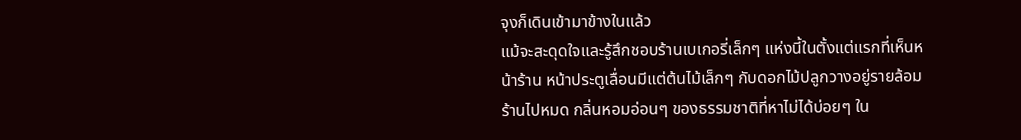จุงก็เดินเข้ามาข้างในแล้ว
แม้จะสะดุดใจและรู้สึกชอบร้านเบเกอรี่เล็กๆ แห่งนี้ในตั้งแต่แรกที่เห็นหน้าร้าน หน้าประตูเลื่อนมีแต่ต้นไม้เล็กๆ กับดอกไม้ปลูกวางอยู่รายล้อมร้านไปหมด กลิ่นหอมอ่อนๆ ของธรรมชาติที่หาไม่ได้บ่อยๆ ใน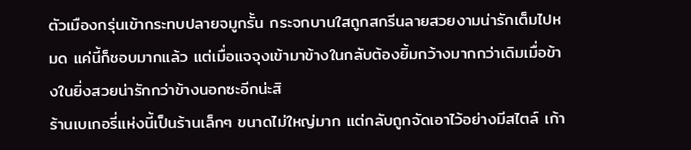ตัวเมืองกรุ่นเข้ากระทบปลายจมูกรั้น กระจกบานใสถูกสกรีนลายสวยงามน่ารักเต็มไปหมด แค่นี้ก็ชอบมากแล้ว แต่เมื่อแจจุงเข้ามาข้างในกลับต้องยิ้มกว้างมากกว่าเดิมเมื่อข้างในยิ่งสวยน่ารักกว่าข้างนอกซะอีกน่ะสิ
ร้านเบเกอรี่แห่งนี้เป็นร้านเล็กๆ ขนาดไม่ใหญ่มาก แต่กลับถูกจัดเอาไว้อย่างมีสไตล์ เก้า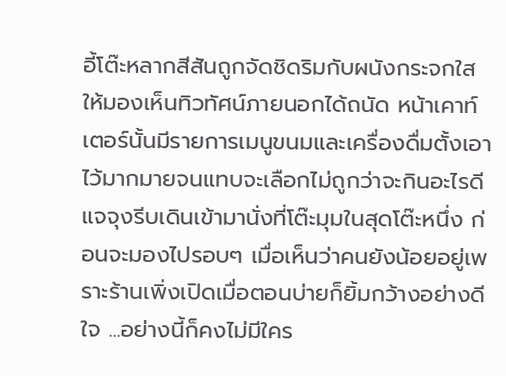อี้โต๊ะหลากสีสันถูกจัดชิดริมกับผนังกระจกใส ให้มองเห็นทิวทัศน์ภายนอกได้ถนัด หน้าเคาท์เตอร์นั้นมีรายการเมนูขนมและเครื่องดื่มตั้งเอาไว้มากมายจนแทบจะเลือกไม่ถูกว่าจะกินอะไรดี แจจุงรีบเดินเข้ามานั่งที่โต๊ะมุมในสุดโต๊ะหนึ่ง ก่อนจะมองไปรอบๆ เมื่อเห็นว่าคนยังน้อยอยู่เพราะร้านเพิ่งเปิดเมื่อตอนบ่ายก็ยิ้มกว้างอย่างดีใจ ...อย่างนี้ก็คงไม่มีใคร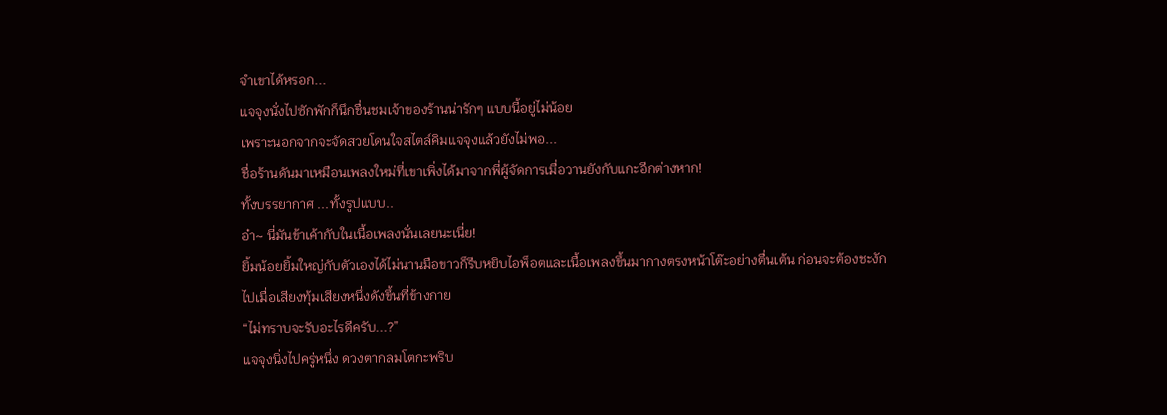จำเขาได้หรอก...
แจจุงนั่งไปซักพักก็นึกชื่นชมเจ้าของร้านน่ารักๆ แบบนี้อยู่ไม่น้อย
เพราะนอกจากจะจัดสวยโดนใจสไตล์คิมแจจุงแล้วยังไม่พอ...
ชื่อร้านดันมาเหมือนเพลงใหม่ที่เขาเพิ่งได้มาจากพี่ผู้จัดการเมื่อวานยังกับแกะอีกต่างหาก!
ทั้งบรรยากาศ ...ทั้งรูปแบบ..
อ๋า~ นี่มันข้าเค้ากับในเนื้อเพลงนั่นเลยนะเนี่ย!
ยิ้มน้อยยิ้มใหญ่กับตัวเองได้ไม่นานมือขาวก็รีบหยิบไอพ็อตและเนื้อเพลงขึ้นมากางตรงหน้าโต๊ะอย่างตื่นเต้น ก่อนจะต้องชะงักไปเมื่อเสียงทุ้มเสียงหนึ่งดังขึ้นที่ข้างกาย
“ไม่ทราบจะรับอะไรดีครับ...?”
แจจุงนิ่งไปครู่หนึ่ง ดวงตากลมโตกะพริบ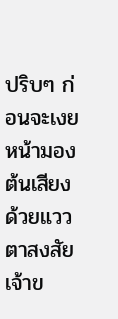ปริบๆ ก่อนจะเงยหน้ามองต้นเสียงด้วยแววตาสงสัย
เจ้าข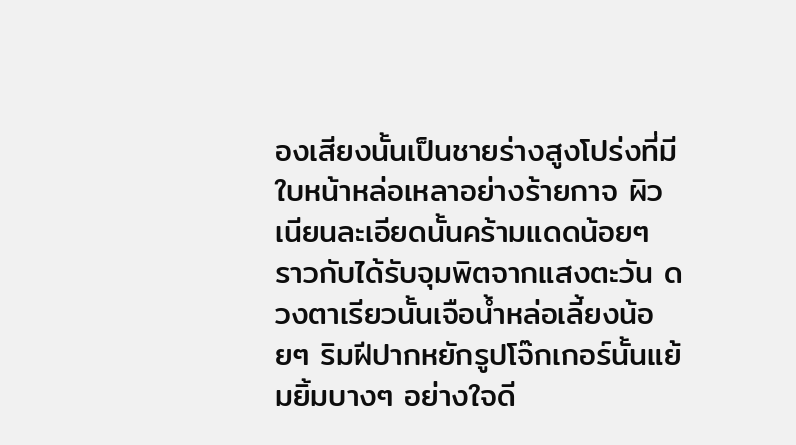องเสียงนั้นเป็นชายร่างสูงโปร่งที่มีใบหน้าหล่อเหลาอย่างร้ายกาจ ผิวเนียนละเอียดนั้นคร้ามแดดน้อยๆ ราวกับได้รับจุมพิตจากแสงตะวัน ดวงตาเรียวนั้นเจือน้ำหล่อเลี้ยงน้อยๆ ริมฝีปากหยักรูปโจ๊กเกอร์นั้นแย้มยิ้มบางๆ อย่างใจดี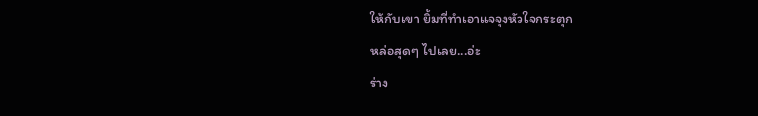ให้กับเขา ยิ้มที่ทำเอาแจจุงหัวใจกระตุก
หล่อสุดๆ ไปเลย...อ่ะ
ร่าง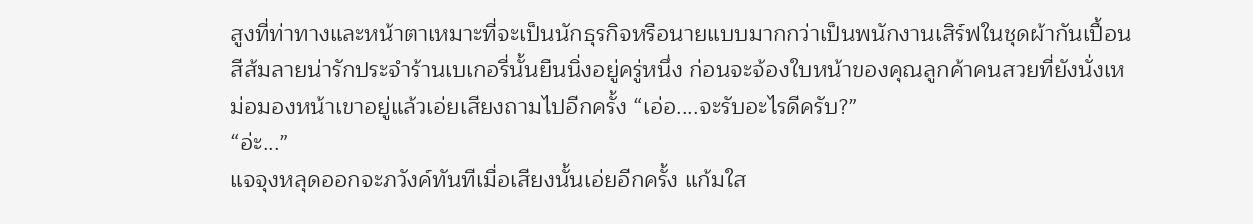สูงที่ท่าทางและหน้าตาเหมาะที่จะเป็นนักธุรกิจหรือนายแบบมากกว่าเป็นพนักงานเสิร์ฟในชุดผ้ากันเปื้อนสีส้มลายน่ารักประจำร้านเบเกอรี่นั้นยืนนิ่งอยู่ครู่หนึ่ง ก่อนจะจ้องใบหน้าของคุณลูกค้าคนสวยที่ยังนั่งเหม่อมองหน้าเขาอยู่แล้วเอ่ยเสียงถามไปอีกครั้ง “เอ่อ....จะรับอะไรดีครับ?”
“อ่ะ...”
แจจุงหลุดออกจะภวังค์ทันทีเมื่อเสียงนั้นเอ่ยอีกครั้ง แก้มใส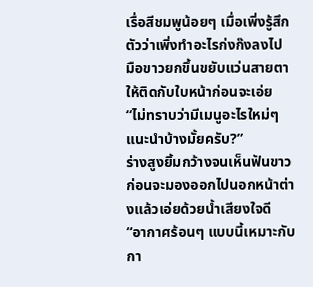เรื่อสีชมพูน้อยๆ เมื่อเพิ่งรู้สึกตัวว่าเพิ่งทำอะไรก่งก๊งลงไป มือขาวยกขึ้นขยับแว่นสายตาให้ติดกับใบหน้าก่อนจะเอ่ย “ไม่ทราบว่ามีเมนูอะไรใหม่ๆ แนะนำบ้างมั้ยครับ?”
ร่างสูงยิ้มกว้างจนเห็นฟันขาว ก่อนจะมองออกไปนอกหน้าต่างแล้วเอ่ยด้วยน้ำเสียงใจดี
“อากาศร้อนๆ แบบนี้เหมาะกับกา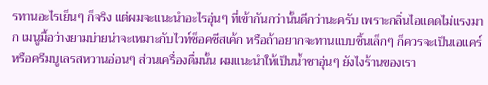รทานอะไรเย็นๆ ก็จริง แต่ผมจะแนะนำอะไรอุ่นๆ ที่เข้ากันกว่านั้นดีกว่านะครับ เพราะกลิ่นไอแดดไม่แรงมาก เมนูมื้อว่างยามบ่ายน่าจะเหมาะกับไวท์ช็อคชีสเค้ก หรือถ้าอยากจะทานแบบชิ้นเล็กๆ ก็ควรจะเป็นเอแคร์หรือครีมบูเลรสหวานอ่อนๆ ส่วนเครื่องดื่มนั้น ผมแนะนำให้เป็นน้ำชาอุ่นๆ ยังไงร้านของเรา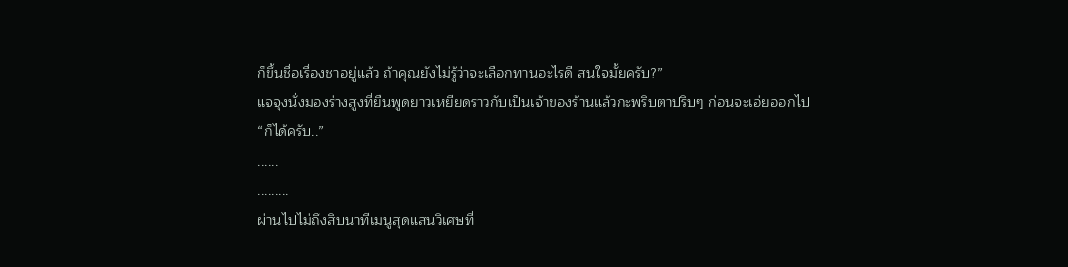ก็ขึ้นชื่อเรื่องชาอยู่แล้ว ถ้าคุณยังไม่รู้ว่าจะเลือกทานอะไรดี สนใจมั้ยครับ?”
แจจุงนั่งมองร่างสูงที่ยืนพูดยาวเหยียดราวกับเป็นเจ้าของร้านแล้วกะพริบตาปริบๆ ก่อนจะเอ่ยออกไป
“ก็ได้ครับ..”
......
.........
ผ่านไปไม่ถึงสิบนาทีเมนูสุดแสนวิเศษที่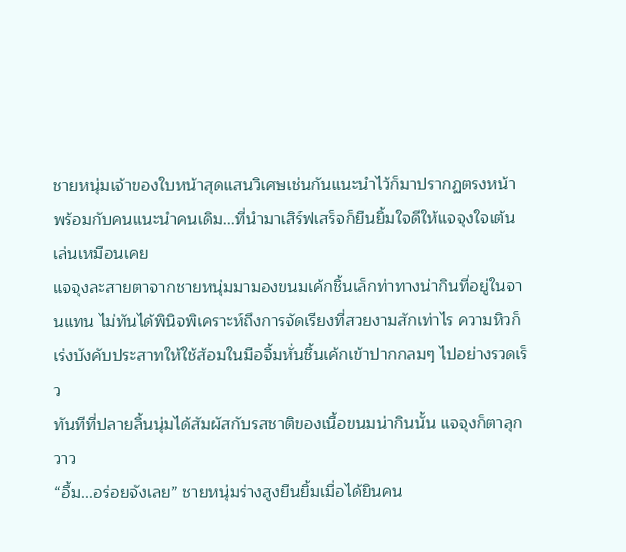ชายหนุ่มเจ้าของใบหน้าสุดแสนวิเศษเช่นกันแนะนำไว้ก็มาปรากฏตรงหน้า
พร้อมกับคนแนะนำคนเดิม...ที่นำมาเสิร์ฟเสร็จก็ยืนยิ้มใจดีให้แจจุงใจเต้นเล่นเหมือนเคย
แจจุงละสายตาจากชายหนุ่มมามองขนมเค้กชิ้นเล็กท่าทางน่ากินที่อยู่ในจานแทน ไม่ทันได้พินิจพิเคราะห์ถึงการจัดเรียงที่สวยงามสักเท่าไร ความหิวก็เร่งบังคับประสาทให้ใช้ส้อมในมือจิ้มหั่นชิ้นเค้กเข้าปากกลมๆ ไปอย่างรวดเร็ว
ทันทีที่ปลายลิ้นนุ่มได้สัมผัสกับรสชาติของเนื้อขนมน่ากินนั้น แจจุงก็ตาลุกวาว
“อื้ม...อร่อยจังเลย” ชายหนุ่มร่างสูงยืนยิ้มเมื่อได้ยินคน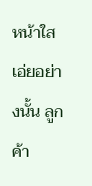หน้าใสเอ่ยอย่างนั้น ลูกค้า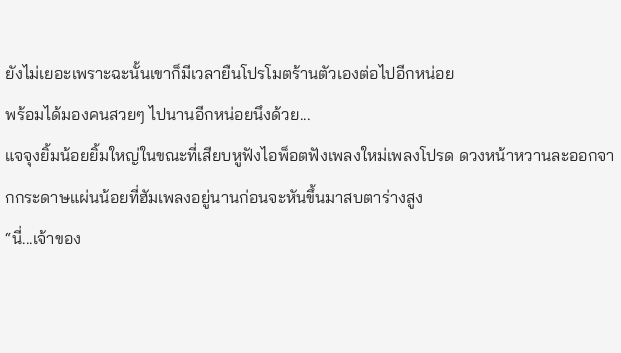ยังไม่เยอะเพราะฉะนั้นเขาก็มีเวลายืนโปรโมตร้านตัวเองต่อไปอีกหน่อย
พร้อมได้มองคนสวยๆ ไปนานอีกหน่อยนึงด้วย...
แจจุงยิ้มน้อยยิ้มใหญ่ในขณะที่เสียบหูฟังไอพ็อตฟังเพลงใหม่เพลงโปรด ดวงหน้าหวานละออกจากกระดาษแผ่นน้อยที่ฮัมเพลงอยู่นานก่อนจะหันขึ้นมาสบตาร่างสูง
“นี่...เจ้าของ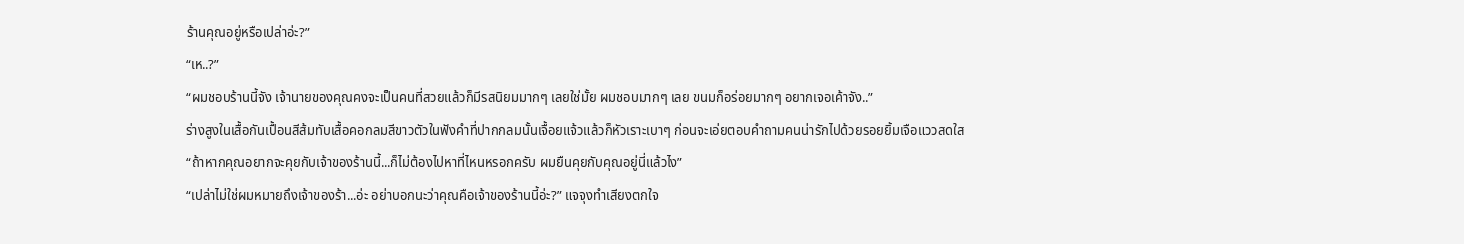ร้านคุณอยู่หรือเปล่าอ่ะ?”
“เห..?”
“ผมชอบร้านนี้จัง เจ้านายของคุณคงจะเป็นคนที่สวยแล้วก็มีรสนิยมมากๆ เลยใช่มั้ย ผมชอบมากๆ เลย ขนมก็อร่อยมากๆ อยากเจอเค้าจัง..”
ร่างสูงในเสื้อกันเปื้อนสีส้มทับเสื้อคอกลมสีขาวตัวในฟังคำที่ปากกลมนั้นเจื้อยแจ้วแล้วก็หัวเราะเบาๆ ก่อนจะเอ่ยตอบคำถามคนน่ารักไปด้วยรอยยิ้มเจือแววสดใส
“ถ้าหากคุณอยากจะคุยกับเจ้าของร้านนี้...ก็ไม่ต้องไปหาที่ไหนหรอกครับ ผมยืนคุยกับคุณอยู่นี่แล้วไง”
“เปล่าไม่ใช่ผมหมายถึงเจ้าของร้า...อ่ะ อย่าบอกนะว่าคุณคือเจ้าของร้านนี้อ่ะ?” แจจุงทำเสียงตกใจ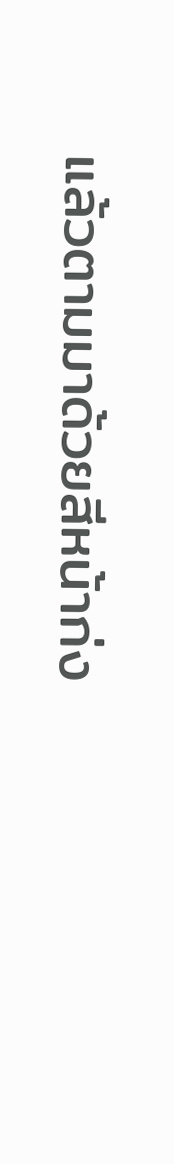แล้วตามมาด้วยสีหน้าก่ง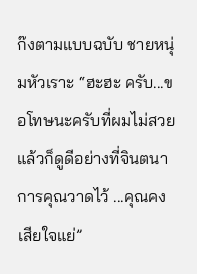ก๊งตามแบบฉบับ ชายหนุ่มหัวเราะ “ฮะฮะ ครับ...ขอโทษนะครับที่ผมไม่สวยแล้วก็ดูดีอย่างที่จินตนาการคุณวาดไว้ ...คุณคงเสียใจแย่”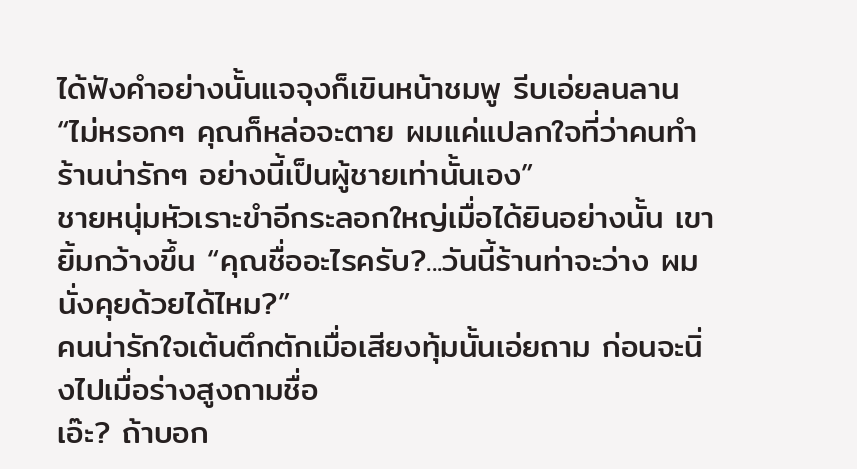ได้ฟังคำอย่างนั้นแจจุงก็เขินหน้าชมพู รีบเอ่ยลนลาน “ไม่หรอกๆ คุณก็หล่อจะตาย ผมแค่แปลกใจที่ว่าคนทำร้านน่ารักๆ อย่างนี้เป็นผู้ชายเท่านั้นเอง”
ชายหนุ่มหัวเราะขำอีกระลอกใหญ่เมื่อได้ยินอย่างนั้น เขายิ้มกว้างขึ้น “คุณชื่ออะไรครับ?...วันนี้ร้านท่าจะว่าง ผมนั่งคุยด้วยได้ไหม?”
คนน่ารักใจเต้นตึกตักเมื่อเสียงทุ้มนั้นเอ่ยถาม ก่อนจะนิ่งไปเมื่อร่างสูงถามชื่อ
เอ๊ะ? ถ้าบอก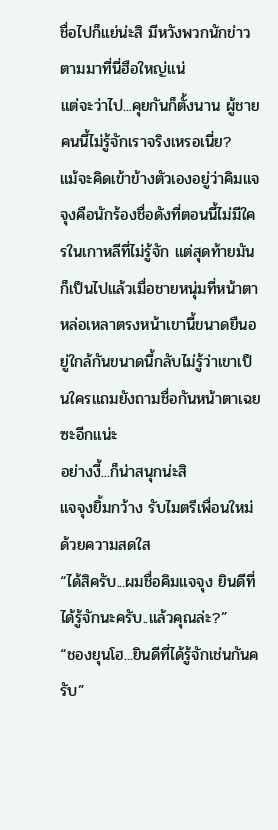ชื่อไปก็แย่น่ะสิ มีหวังพวกนักข่าวตามมาที่นี่ฮือใหญ่แน่
แต่จะว่าไป...คุยกันก็ตั้งนาน ผู้ชายคนนี้ไม่รู้จักเราจริงเหรอเนี่ย?
แม้จะคิดเข้าข้างตัวเองอยู่ว่าคิมแจจุงคือนักร้องชื่อดังที่ตอนนี้ไม่มีใครในเกาหลีที่ไม่รู้จัก แต่สุดท้ายมันก็เป็นไปแล้วเมื่อชายหนุ่มที่หน้าตาหล่อเหลาตรงหน้าเขานี้ขนาดยืนอยู่ใกล้กันขนาดนี้กลับไม่รู้ว่าเขาเป็นใครแถมยังถามชื่อกันหน้าตาเฉยซะอีกแน่ะ
อย่างงี้...ก็น่าสนุกน่ะสิ
แจจุงยิ้มกว้าง รับไมตรีเพื่อนใหม่ด้วยความสดใส
“ได้สิครับ...ผมชื่อคิมแจจุง ยินดีที่ได้รู้จักนะครับ..แล้วคุณล่ะ?”
“ชองยุนโฮ...ยินดีที่ได้รู้จักเช่นกันครับ”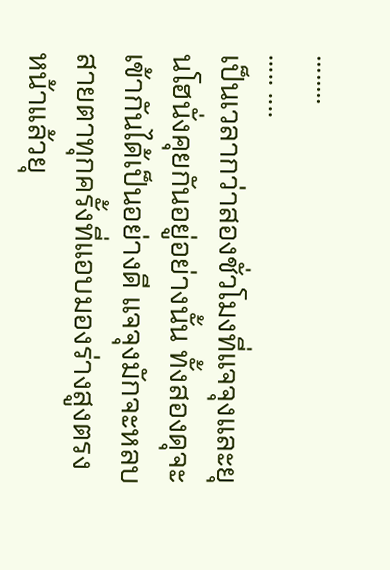........
..... ....
เป็นเวลากว่าสองชั่วโมงที่แจจุงและยุนโฮนั่งคุยกันอยู่อย่างนั้น ทั้งสองดุจะเข้ากันได้เป็นอย่างดี แจจุงมักจะหลบสายตาทุกครั้งที่แอบมองร่างสูงตรงหน้าแล้วยุ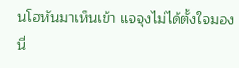นโฮหันมาเห็นเข้า แจจุงไม่ได้ตั้งใจมองนี่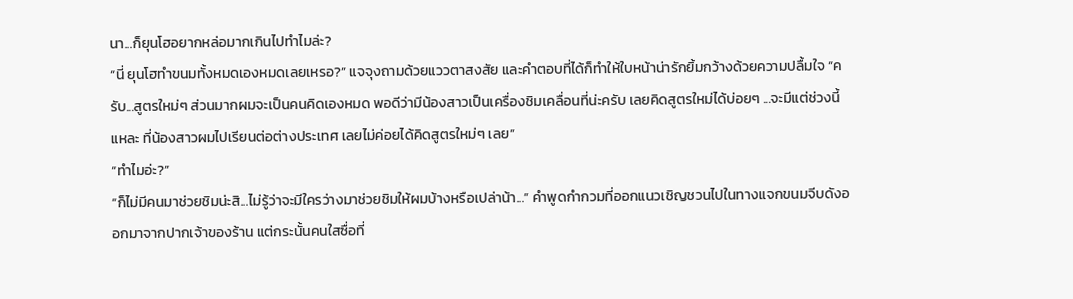นา...ก็ยุนโฮอยากหล่อมากเกินไปทำไมล่ะ?
“นี่ ยุนโฮทำขนมทั้งหมดเองหมดเลยเหรอ?” แจจุงถามด้วยแววตาสงสัย และคำตอบที่ได้ก็ทำให้ใบหน้าน่ารักยิ้มกว้างด้วยความปลื้มใจ “ครับ...สูตรใหม่ๆ ส่วนมากผมจะเป็นคนคิดเองหมด พอดีว่ามีน้องสาวเป็นเครื่องชิมเคลื่อนที่น่ะครับ เลยคิดสูตรใหม่ได้บ่อยๆ ...จะมีแต่ช่วงนี้แหละ ที่น้องสาวผมไปเรียนต่อต่างประเทศ เลยไม่ค่อยได้คิดสูตรใหม่ๆ เลย”
“ทำไมอ่ะ?”
“ก็ไม่มีคนมาช่วยชิมน่ะสิ...ไม่รู้ว่าจะมีใครว่างมาช่วยชิมให้ผมบ้างหรือเปล่าน้า...” คำพูดกำกวมที่ออกแนวเชิญชวนไปในทางแจกขนมจีบดังออกมาจากปากเจ้าของร้าน แต่กระนั้นคนใสซื่อที่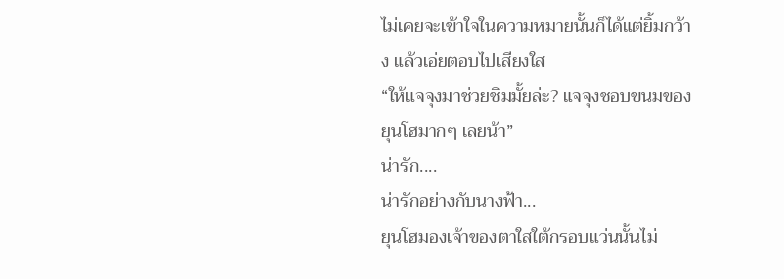ไม่เคยจะเข้าใจในความหมายนั้นก็ได้แต่ยิ้มกว้าง แล้วเอ่ยตอบไปเสียงใส
“ให้แจจุงมาช่วยชิมมั้ยล่ะ? แจจุงชอบขนมของยุนโฮมากๆ เลยน้า”
น่ารัก....
น่ารักอย่างกับนางฟ้า...
ยุนโฮมองเจ้าของตาใสใต้กรอบแว่นนั้นไม่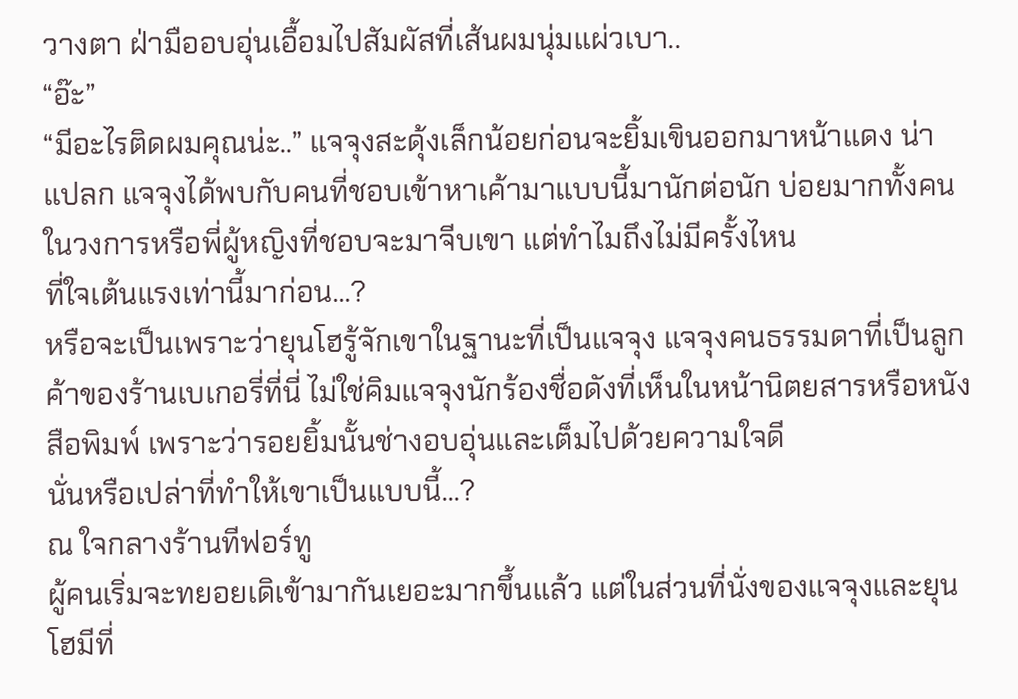วางตา ฝ่ามืออบอุ่นเอื้อมไปสัมผัสที่เส้นผมนุ่มแผ่วเบา..
“อ๊ะ”
“มีอะไรติดผมคุณน่ะ..” แจจุงสะดุ้งเล็กน้อยก่อนจะยิ้มเขินออกมาหน้าแดง น่าแปลก แจจุงได้พบกับคนที่ชอบเข้าหาเค้ามาแบบนี้มานักต่อนัก บ่อยมากทั้งคนในวงการหรือพี่ผู้หญิงที่ชอบจะมาจีบเขา แต่ทำไมถึงไม่มีครั้งไหน
ที่ใจเต้นแรงเท่านี้มาก่อน...?
หรือจะเป็นเพราะว่ายุนโฮรู้จักเขาในฐานะที่เป็นแจจุง แจจุงคนธรรมดาที่เป็นลูกค้าของร้านเบเกอรี่ที่นี่ ไม่ใช่คิมแจจุงนักร้องชื่อดังที่เห็นในหน้านิตยสารหรือหนังสือพิมพ์ เพราะว่ารอยยิ้มนั้นช่างอบอุ่นและเต็มไปด้วยความใจดี
นั่นหรือเปล่าที่ทำให้เขาเป็นแบบนี้...?
ณ ใจกลางร้านทีฟอร์ทู
ผู้คนเริ่มจะทยอยเดิเข้ามากันเยอะมากขึ้นแล้ว แต่ในส่วนที่นั่งของแจจุงและยุนโฮมีที่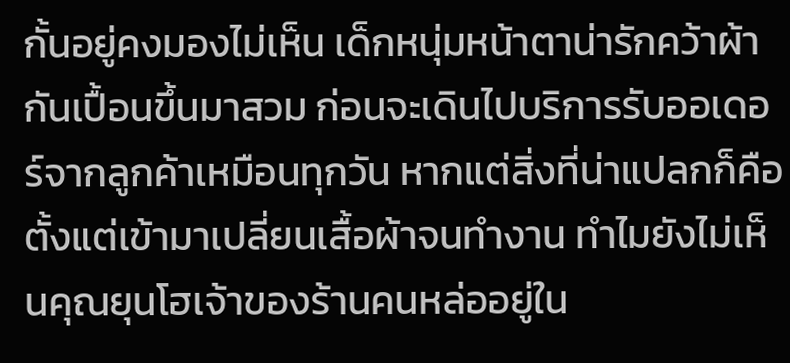กั้นอยู่คงมองไม่เห็น เด็กหนุ่มหน้าตาน่ารักคว้าผ้ากันเปื้อนขึ้นมาสวม ก่อนจะเดินไปบริการรับออเดอร์จากลูกค้าเหมือนทุกวัน หากแต่สิ่งที่น่าแปลกก็คือ ตั้งแต่เข้ามาเปลี่ยนเสื้อผ้าจนทำงาน ทำไมยังไม่เห็นคุณยุนโฮเจ้าของร้านคนหล่ออยู่ใน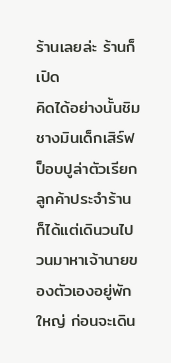ร้านเลยล่ะ ร้านก็เปิด
คิดได้อย่างนั้นชิมชางมินเด็กเสิร์ฟป็อบปูล่าตัวเรียกลูกค้าประจำร้านก็ได้แต่เดินวนไปวนมาหาเจ้านายของตัวเองอยู่พักใหญ่ ก่อนจะเดิน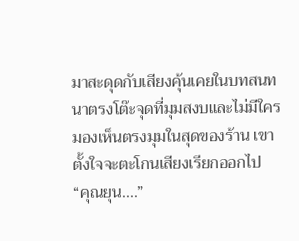มาสะดุดกับเสียงคุ้นเคยในบทสนทนาตรงโต๊ะจุดที่มุมสงบและไม่มีใครมองเห็นตรงมุมในสุดของร้าน เขาตั้งใจจะตะโกนเสียงเรียกออกไป
“คุณยุน....”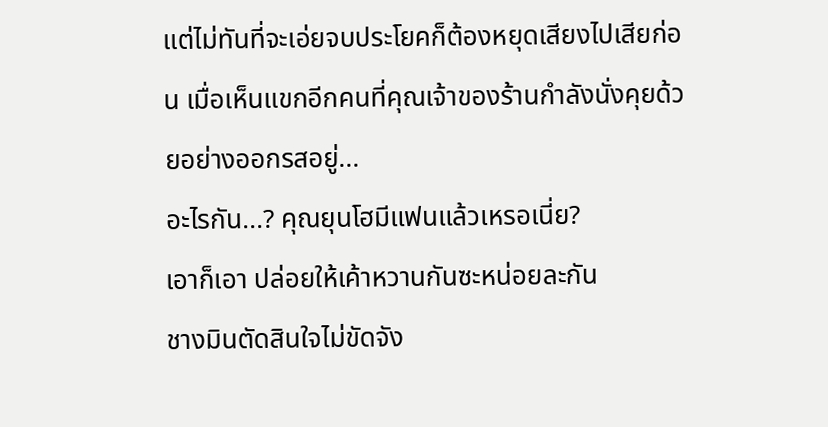แต่ไม่ทันที่จะเอ่ยจบประโยคก็ต้องหยุดเสียงไปเสียก่อน เมื่อเห็นแขกอีกคนที่คุณเจ้าของร้านกำลังนั่งคุยด้วยอย่างออกรสอยู่...
อะไรกัน...? คุณยุนโฮมีแฟนแล้วเหรอเนี่ย?
เอาก็เอา ปล่อยให้เค้าหวานกันซะหน่อยละกัน
ชางมินตัดสินใจไม่ขัดจัง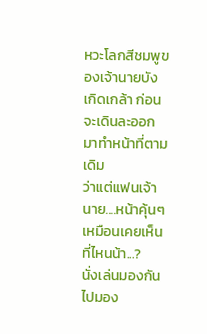หวะโลกสีชมพูของเจ้านายบังเกิดเกล้า ก่อนจะเดินละออกมาทำหน้าที่ตามเดิม
ว่าแต่แฟนเจ้านาย....หน้าคุ้นๆ เหมือนเคยเห็นที่ไหนน้า...?
นั่งเล่นมองกันไปมอง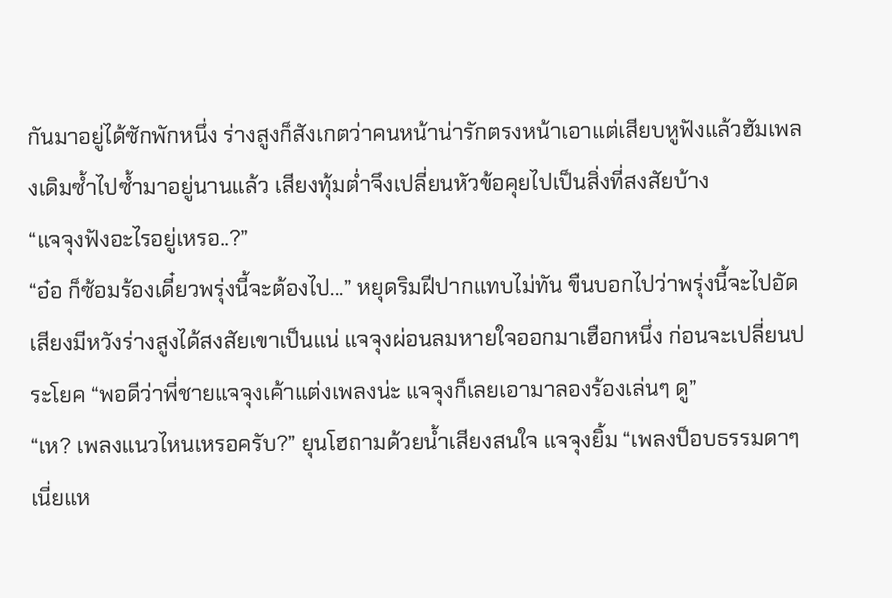กันมาอยู่ได้ซักพักหนึ่ง ร่างสูงก็สังเกตว่าคนหน้าน่ารักตรงหน้าเอาแต่เสียบหูฟังแล้วฮัมเพลงเดิมซ้ำไปซ้ำมาอยู่นานแล้ว เสียงทุ้มต่ำจึงเปลี่ยนหัวข้อคุยไปเป็นสิ่งที่สงสัยบ้าง
“แจจุงฟังอะไรอยู่เหรอ..?”
“อ๋อ ก็ซ้อมร้องเดี๋ยวพรุ่งนี้จะต้องไป...” หยุดริมฝีปากแทบไม่ทัน ขืนบอกไปว่าพรุ่งนี้จะไปอัดเสียงมีหวังร่างสูงได้สงสัยเขาเป็นแน่ แจจุงผ่อนลมหายใจออกมาเฮือกหนึ่ง ก่อนจะเปลี่ยนประโยค “พอดีว่าพี่ชายแจจุงเค้าแต่งเพลงน่ะ แจจุงก็เลยเอามาลองร้องเล่นๆ ดู”
“เห? เพลงแนวไหนเหรอครับ?” ยุนโฮถามด้วยน้ำเสียงสนใจ แจจุงยิ้ม “เพลงป็อบธรรมดาๆ เนี่ยแห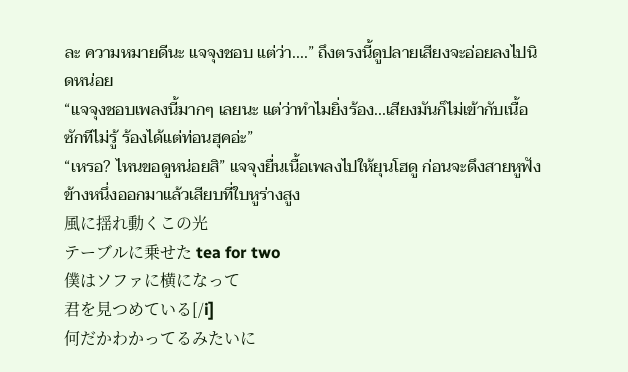ละ ความหมายดีนะ แจจุงชอบ แต่ว่า....” ถึงตรงนี้ดูปลายเสียงจะอ่อยลงไปนิดหน่อย
“แจจุงชอบเพลงนี้มากๆ เลยนะ แต่ว่าทำไมยิ่งร้อง...เสียงมันก็ไม่เข้ากับเนื้อซักทีไม่รู้ ร้องได้แต่ท่อนฮุคอ่ะ”
“เหรอ? ไหนขอดูหน่อยสิ” แจจุงยื่นเนื้อเพลงไปให้ยุนโฮดู ก่อนจะดึงสายหูฟังข้างหนึ่งออกมาแล้วเสียบที่ใบหูร่างสูง
風に揺れ動くこの光
テーブルに乗せた tea for two
僕はソファに横になって
君を見つめている[/i]
何だかわかってるみたいに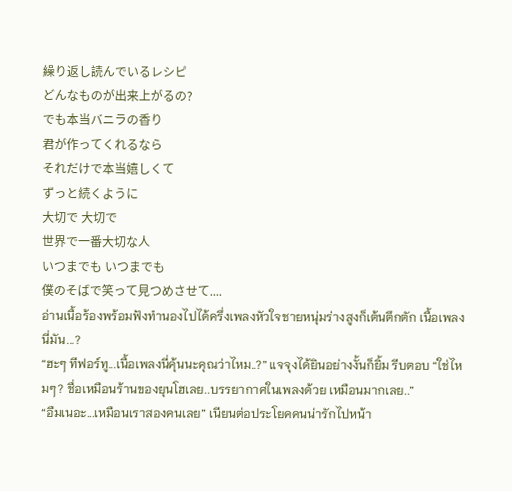繰り返し読んでいるレシピ
どんなものが出来上がるの?
でも本当バニラの香り
君が作ってくれるなら
それだけで本当嬉しくて
ずっと続くように
大切で 大切で
世界で一番大切な人
いつまでも いつまでも
僕のそばで笑って見つめさせて....
อ่านเนื้อร้องพร้อมฟังทำนองไปได้ครึ่งเพลงหัวใจชายหนุ่มร่างสูงก็เต้นตึกตัก เนื้อเพลงนี่มัน...?
“ฮะๆ ทีฟอร์ทู...เนื้อเพลงนี่คุ้นนะคุณว่าไหม..?” แจจุงได้ยินอย่างงั้นก็ยิ้ม รีบตอบ “ใช่ไหมๆ? ชื่อเหมือนร้านของยุนโฮเลย..บรรยากาศในเพลงด้วย เหมือนมากเลย..”
“อืมเนอะ...เหมือนเราสองคนเลย” เนียนต่อประโยคคนน่ารักไปหน้า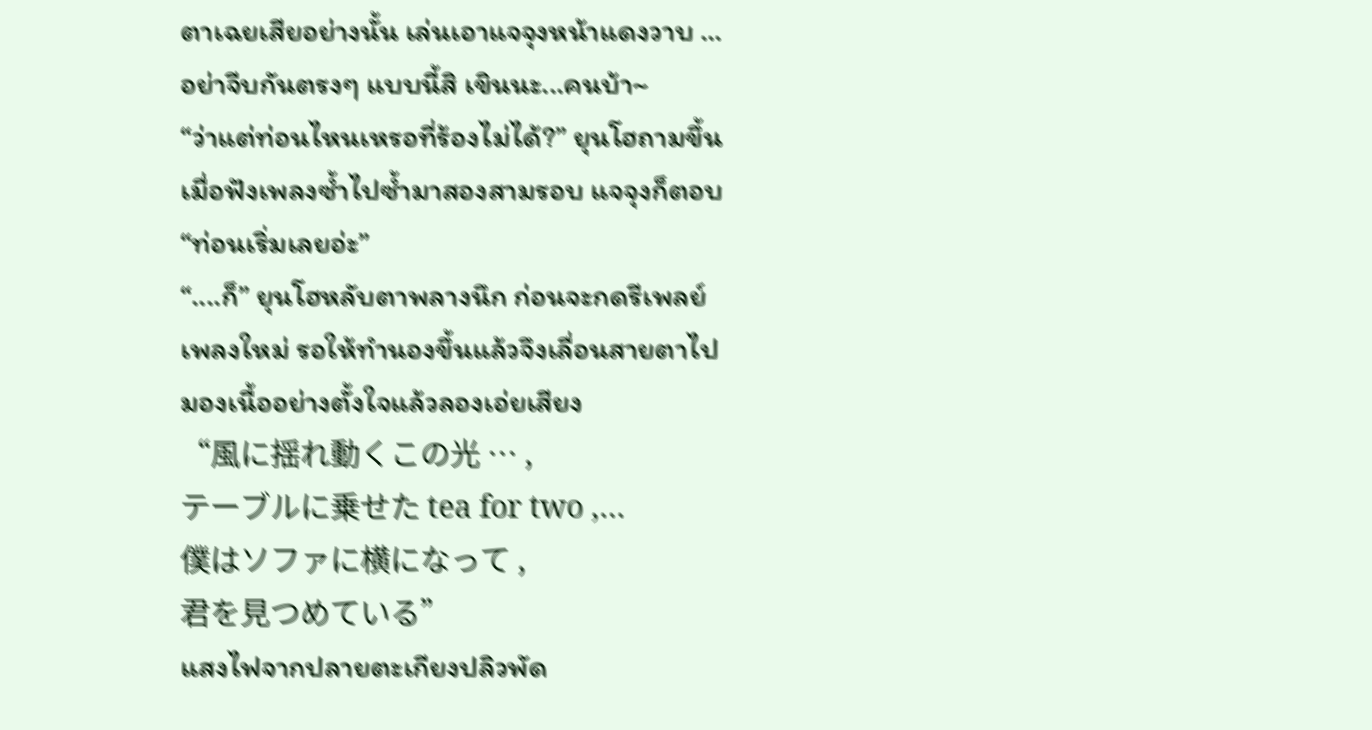ตาเฉยเสียอย่างนั้น เล่นเอาแจจุงหน้าแดงวาบ …อย่าจีบกันตรงๆ แบบนี้สิ เขินนะ...คนบ้า~
“ว่าแต่ท่อนไหนเหรอที่ร้องไม่ได้?” ยุนโฮถามขึ้นเมื่อฟังเพลงซ้ำไปซ้ำมาสองสามรอบ แจจุงก็ตอบ “ท่อนเริ่มเลยอ่ะ”
“....ก็” ยุนโฮหลับตาพลางนึก ก่อนจะกดรีเพลย์เพลงใหม่ รอให้ทำนองขึ้นแล้วจึงเลื่อนสายตาไปมองเนื้ออย่างตั้งใจแล้วลองเอ่ยเสียง
“風に揺れ動くこの光 … ,
テーブルに乗せた tea for two ,…
僕はソファに横になって ,
君を見つめている”
แสงไฟจากปลายตะเกียงปลิวพัด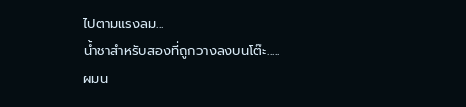ไปตามแรงลม...
น้ำชาสำหรับสองที่ถูกวางลงบนโต๊ะ.....
ผมน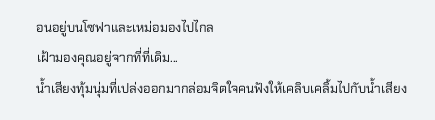อนอยู่บนโซฟาและเหม่อมองไปไกล
เฝ้ามองคุณอยู่จากที่ที่เดิม...
น้ำเสียงทุ้มนุ่มที่เปล่งออกมากล่อมจิตใจคนฟังให้เคลิบเคลิ้มไปกับน้ำเสียง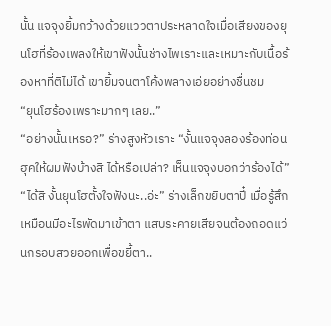นั้น แจจุงยิ้มกว้างด้วยแววตาประหลาดใจเมื่อเสียงของยุนโฮที่ร้องเพลงให้เขาฟังนั้นช่างไพเราะและเหมาะกับเนื้อร้องหาที่ติไม่ได้ เขายิ้มจนตาโค้งพลางเอ่ยอย่างชื่นชม
“ยุนโฮร้องเพราะมากๆ เลย..”
“อย่างนั้นเหรอ?” ร่างสูงหัวเราะ “งั้นแจจุงลองร้องท่อนฮุคให้ผมฟังบ้างสิ ได้หรือเปล่า? เห็นแจจุงบอกว่าร้องได้”
“ได้สิ งั้นยุนโฮตั้งใจฟังนะ..อ่ะ” ร่างเล็กขยิบตาปี๋ เมื่อรู้สึกเหมือนมีอะไรพัดมาเข้าตา แสบระคายเสียจนต้องถอดแว่นกรอบสวยออกเพื่อขยี้ตา..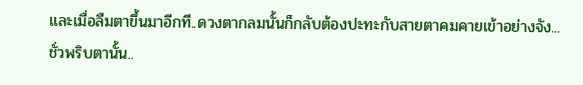และเมื่อลืมตาขึ้นมาอีกที..ดวงตากลมนั้นก็กลับต้องปะทะกับสายตาคมคายเข้าอย่างจัง...
ชั่วพริบตานั้น..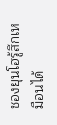ชองยุนโฮรู้สึกเหมือนได้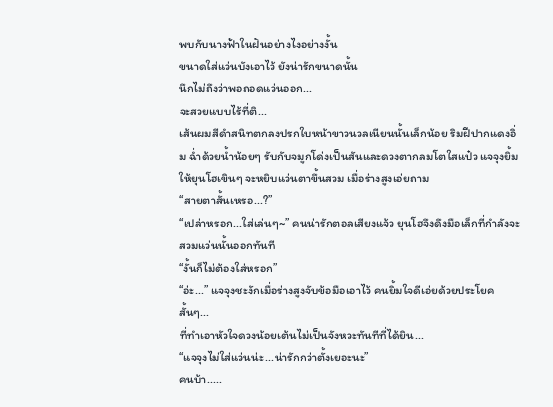พบกับนางฟ้าในฝันอย่างไงอย่างงั้น
ขนาดใส่แว่นบังเอาไว้ ยังน่ารักขนาดนั้น
นึกไม่ถึงว่าพอถอดแว่นออก...
จะสวยแบบไร้ที่ติ...
เส้นผมสีดำสนิทตกลงปรกใบหน้าขาวนวลเนียนนั้นเล็กน้อย ริมฝีปากแดงอิ่ม ฉ่ำด้วยน้ำน้อยๆ รับกับจมูกโด่งเป็นสันและดวงตากลมโตใสแป๋ว แจจุงยิ้มให้ยุนโฮเขินๆ จะหยิบแว่นตาขึ้นสวม เมื่อร่างสูงเอ่ยถาม
“สายตาสั้นเหรอ...?”
“เปล่าหรอก...ใส่เล่นๆ~” คนน่ารักตอลเสียงแจ้ว ยุนโฮจึงดึงมือเล็กที่กำลังจะสวมแว่นนั้นออกทันที
“งั้นก็ไม่ต้องใส่หรอก”
“อ่ะ...” แจจุงชะงักเมื่อร่างสูงจับข้อมือเอาไว้ คนยิ้มใจดีเอ่ยด้วยประโยคสั้นๆ...
ที่ทำเอาหัวใจดวงน้อยเต้นไม่เป็นจังหวะทันทีที่ได้ยิน...
“แจจุงไม่ใส่แว่นน่ะ...น่ารักกว่าตั้งเยอะนะ”
คนบ้า.....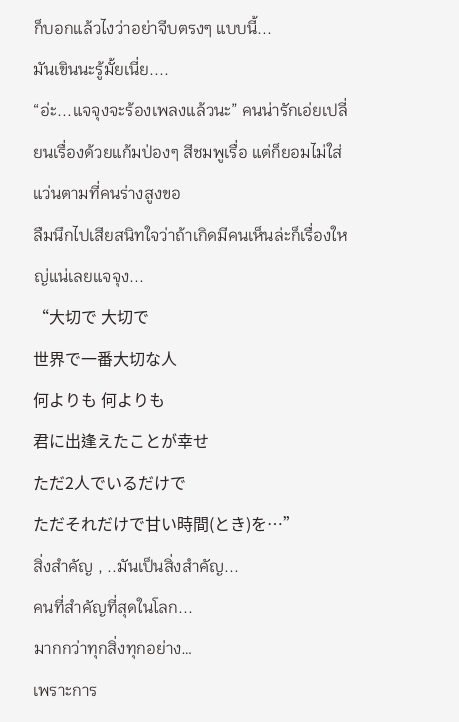ก็บอกแล้วไงว่าอย่าจีบตรงๆ แบบนี้...
มันเขินนะรู้มั้ยเนี่ย....
“อ่ะ...แจจุงจะร้องเพลงแล้วนะ” คนน่ารักเอ่ยเปลี่ยนเรื่องด้วยแก้มป่องๆ สีชมพูเรื่อ แต่ก็ยอมไม่ใส่แว่นตามที่คนร่างสูงขอ
ลืมนึกไปเสียสนิทใจว่าถ้าเกิดมีคนเห็นล่ะก็เรื่องใหญ่แน่เลยแจจุง...
“大切で 大切で
世界で一番大切な人
何よりも 何よりも
君に出逢えたことが幸せ
ただ2人でいるだけで
ただそれだけで甘い時間(とき)を…”
สิ่งสำคัญ , ..มันเป็นสิ่งสำคัญ...
คนที่สำคัญที่สุดในโลก...
มากกว่าทุกสิ่งทุกอย่าง…
เพราะการ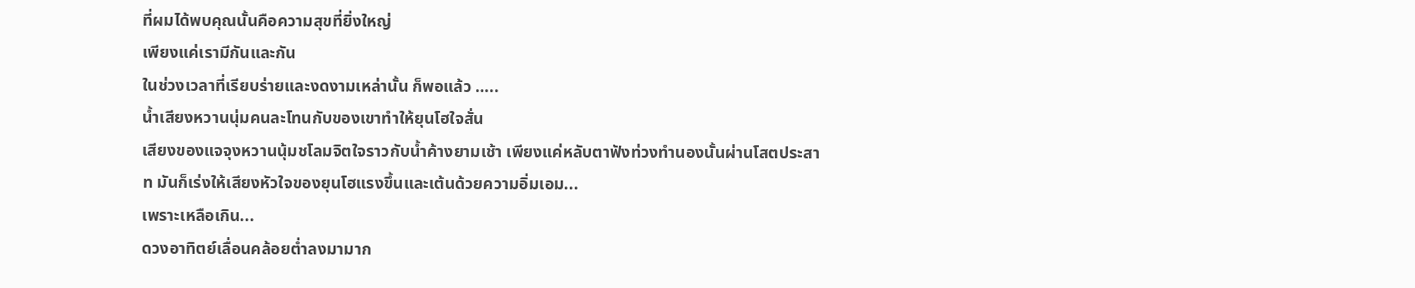ที่ผมได้พบคุณนั้นคือความสุขที่ยิ่งใหญ่
เพียงแค่เรามีกันและกัน
ในช่วงเวลาที่เรียบร่ายและงดงามเหล่านั้น ก็พอแล้ว …..
น้ำเสียงหวานนุ่มคนละโทนกับของเขาทำให้ยุนโฮใจสั่น
เสียงของแจจุงหวานนุ้มชโลมจิตใจราวกับน้ำค้างยามเช้า เพียงแค่หลับตาฟังท่วงทำนองนั้นผ่านโสตประสาท มันก็เร่งให้เสียงหัวใจของยุนโฮแรงขึ้นและเต้นด้วยความอิ่มเอม...
เพราะเหลือเกิน...
ดวงอาทิตย์เลื่อนคล้อยต่ำลงมามาก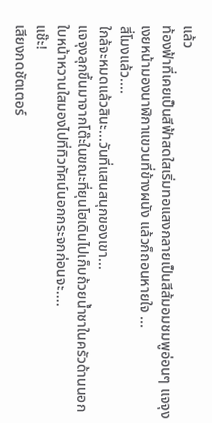แล้ว
ท้องฟ้าที่เคยเป็นสีฟ้าสดใสเริ่มทอแสงกลายเป็นสีส้มอมชมพูอ่อนๆ แจจุงเงยหน้ามองนาฬิกาแขวนที่ข้างผนัง แล้วก็ถอนหายใจ ...
สี่โมงแล้ว....
ใกล้จะหมดแล้วสินะ...วันที่แสนสนุกของเขา...
แจจุงลุกขึ้นมาจากโต๊ะในขณะที่ยุนโฮเดินไปเก็บถ้วยน้ำชาในครัวด้านนอก ใบหน้าหวานใสมองไปที่ทิวทัศน์นอกกระจกก่อนจะ....
แช๊ะ!
เสียงกดชัตเตอร์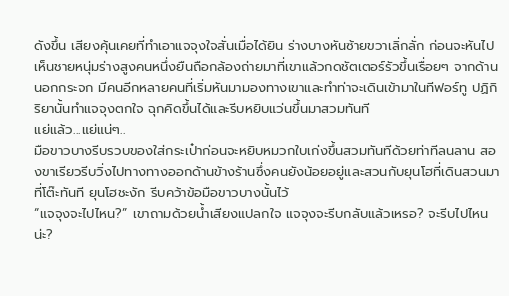ดังขึ้น เสียงคุ้นเคยที่ทำเอาแจจุงใจสั่นเมื่อได้ยิน ร่างบางหันซ้ายขวาเลิ่กลั่ก ก่อนจะหันไปเห็นชายหนุ่มร่างสูงคนหนึ่งยืนถือกล้องถ่ายมาที่เขาแล้วกดชัตเตอร์รัวขึ้นเรื่อยๆ จากด้านนอกกระจก มีคนอีกหลายคนที่เริ่มหันมามองทางเขาและทำท่าจะเดินเข้ามาในทีฟอร์ทู ปฏิกิริยานั้นทำแจจุงตกใจ ฉุกคิดขึ้นได้และรีบหยิบแว่นขึ้นมาสวมทันที
แย่แล้ว...แย่แน่ๆ..
มือขาวบางรีบรวบของใส่กระเป๋าก่อนจะหยิบหมวกใบเก่งขึ้นสวมทันทีด้วยท่าทีลนลาน สองขาเรียวรีบวิ่งไปทางทางออกด้านข้างร้านซึ่งคนยังน้อยอยู่และสวนกับยุนโฮที่เดินสวนมาที่โต๊ะทันที ยุนโฮชะงัก รีบคว้าข้อมือขาวบางนั้นไว้
“แจจุงจะไปไหน?” เขาถามด้วยน้ำเสียงแปลกใจ แจจุงจะรีบกลับแล้วเหรอ? จะรีบไปไหนน่ะ?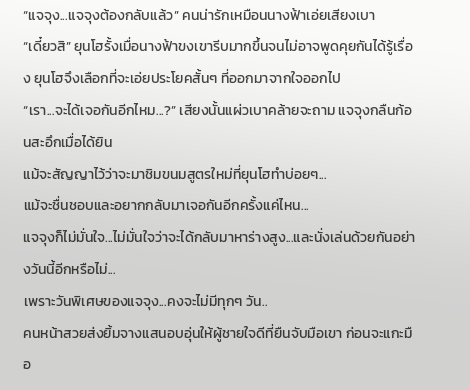“แจจุง...แจจุงต้องกลับแล้ว” คนน่ารักเหมือนนางฟ้าเอ่ยเสียงเบา
“เดี๋ยวสิ” ยุนโฮรั้งเมื่อนางฟ้าขงเขารีบมากขึ้นจนไม่อาจพูดคุยกันได้รู้เรื่อง ยุนโฮจึงเลือกที่จะเอ่ยประโยคสั้นๆ ที่ออกมาจากใจออกไป
“เรา...จะได้เจอกันอีกไหม...?” เสียงนั้นแผ่วเบาคล้ายจะถาม แจจุงกลืนก้อนสะอึกเมื่อได้ยิน
แม้จะสัญญาไว้ว่าจะมาชิมขนมสูตรใหม่ที่ยุนโฮทำบ่อยๆ...
แม้จะชื่นชอบและอยากกลับมาเจอกันอีกครั้งแค่ไหน...
แจจุงก็ไม่มั่นใจ...ไม่มั่นใจว่าจะได้กลับมาหาร่างสูง...และนั่งเล่นด้วยกันอย่างวันนี้อีกหรือไม่...
เพราะวันพิเศษของแจจุง...คงจะไม่มีทุกๆ วัน..
คนหน้าสวยส่งยิ้มจางแสนอบอุ่นให้ผู้ชายใจดีที่ยืนจับมือเขา ก่อนจะแกะมือ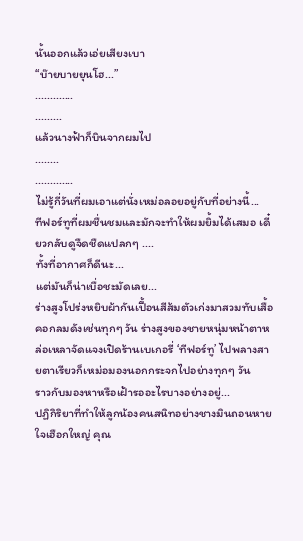นั้นออกแล้วเอ่ยเสียงเบา
“บ๊ายบายยุนโฮ...”
.............
.........
แล้วนางฟ้าก็บินจากผมไป
........
.............
ไม่รู้กี่วันที่ผมเอาแต่นั่งเหม่อลอยอยู่กับที่อย่างนี้...
ทีฟอร์ทูที่ผมชื่นชมและมักจะทำให้ผมยิ้มได้เสมอ เดี๋ยวกลับดูจืดชืดแปลกๆ ....
ทั้งที่อากาศก็ดีนะ...
แต่มันก็น่าเบื่อชะมัดเลย...
ร่างสูงโปร่งหยิบผ้ากันเปื้อนสีส้มตัวเก่งมาสวมทับเสื้อคอกลมดังเช่นทุกๆ วัน ร่างสูงของชายหนุ่มหน้าตาหล่อเหลาจัดแจงเปิดร้านเบเกอรี่ ‘ทีฟอร์ทู’ ไปพลางสายตาเรียวก็เหม่อมองนอกกระจกไปอย่างทุกๆ วัน
ราวกับมองหาหรือเฝ้ารออะไรบางอย่างอยู่...
ปฏิกิริยาที่ทำให้ลูกน้องคนสนิทอย่างชางมินถอนหายใจเฮือกใหญ่ คุณ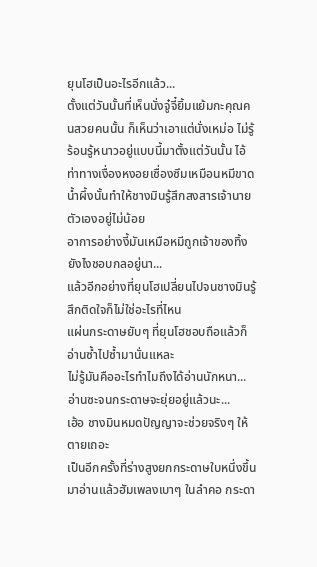ยุนโฮเป็นอะไรอีกแล้ว...
ตั้งแต่วันนั้นที่เห็นนั่งจู๋จี๋ยิ้มแย้มกะคุณคนสวยคนนั้น ก็เห็นว่าเอาแต่นั่งเหม่อ ไม่รู้ร้อนรู้หนาวอยู่แบบนี้มาตั้งแต่วันนั้น ไอ้ท่าทางเงื่องหงอยเซื่องซึมเหมือนหมีขาดน้ำผึ้งนั้นทำให้ชางมินรู้สึกสงสารเจ้านายตัวเองอยู่ไม่น้อย
อาการอย่างงี้มันเหมือหมีถูกเจ้าของทิ้งยังไงชอบกลอยู่นา...
แล้วอีกอย่างที่ยุนโฮเปลี่ยนไปจนชางมินรู้สึกติดใจก็ไม่ใช่อะไรที่ไหน
แผ่นกระดาษยับๆ ที่ยุนโฮชอบถือแล้วก็อ่านซ้ำไปซ้ำมานั่นแหละ
ไม่รู้มันคืออะไรทำไมถึงได้อ่านนักหนา...
อ่านซะจนกระดาษจะยุ่ยอยู่แล้วนะ...
เฮ้อ ชางมินหมดปัญญาจะช่วยจริงๆ ให้ตายเถอะ
เป็นอีกครั้งที่ร่างสูงยกกระดาษใบหนึ่งขึ้นมาอ่านแล้วฮัมเพลงเบาๆ ในลำคอ กระดา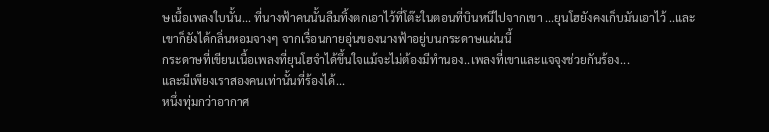ษเนื้อเพลงใบนั้น... ที่นางฟ้าคนนั้นลืมทิ้งตกเอาไว้ที่โต๊ะในตอนที่บินหนีไปจากเขา ...ยุนโฮยังคงเก็บมันเอาไว้ ..และเขาก็ยังได้กลิ่นหอมจางๆ จากเรื่อนกายอุ่นของนางฟ้าอยู่บนกระดาษแผ่นนี้
กระดาษที่เขียนเนื้อเพลงที่ยุนโฮจำได้ขึ้นใจแม้จะไม่ต้องมีทำนอง..เพลงที่เขาและแจจุงช่วยกันร้อง...
และมีเพียงเราสองคนเท่านั้นที่ร้องได้...
หนึ่งทุ่มกว่าอากาศ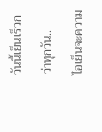วันนี้เย็นเร็วกว่าทุกวัน..
ไอเย็นจะความ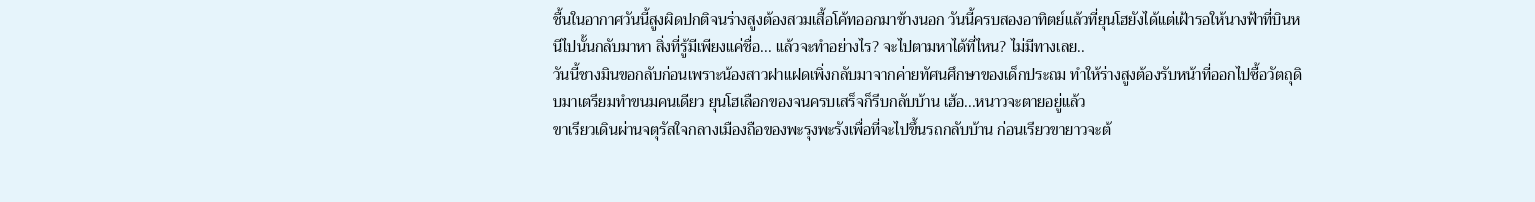ชื้นในอากาศวันนี้สูงผิดปกติจนร่างสูงต้องสวมเสื้อโค้ทออกมาข้างนอก วันนี้ครบสองอาทิตย์แล้วที่ยุนโฮยังได้แต่เฝ้ารอให้นางฟ้าที่บินหนีไปนั้นกลับมาหา สิ่งที่รู้มีเพียงแค่ชื่อ... แล้วจะทำอย่างไร? จะไปตามหาได้ที่ไหน? ไม่มีทางเลย..
วันนี้ชางมินขอกลับก่อนเพราะน้องสาวฝาแฝดเพิ่งกลับมาจากค่ายทัศนศึกษาของเด็กประถม ทำให้ร่างสูงต้องรับหน้าที่ออกไปซื้อวัตถุดิบมาเตรียมทำขนมคนเดียว ยุนโฮเลือกของจนครบเสร็จก็รีบกลับบ้าน เฮ้อ...หนาวจะตายอยู่แล้ว
ขาเรียวเดินผ่านจตุรัสใจกลางเมืองถือของพะรุงพะรังเพื่อที่จะไปขึ้นรถกลับบ้าน ก่อนเรียวขายาวจะต้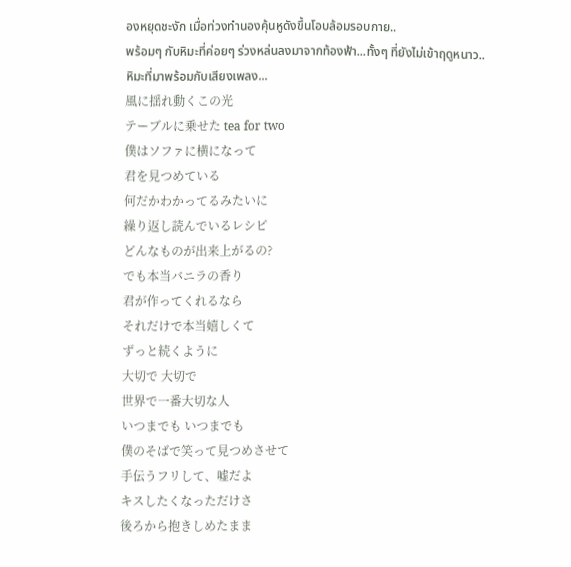องหยุดชะงัก เมื่อท่วงทำนองคุ้นหูดังขึ้นโอบล้อมรอบกาย..
พร้อมๆ กับหิมะที่ค่อยๆ ร่วงหล่นลงมาจากท้องฟ้า...ทั้งๆ ที่ยังไม่เข้าฤดูหนาว..
หิมะที่มาพร้อมกับเสียงเพลง...
風に揺れ動くこの光
テーブルに乗せた tea for two
僕はソファに横になって
君を見つめている
何だかわかってるみたいに
繰り返し読んでいるレシピ
どんなものが出来上がるの?
でも本当バニラの香り
君が作ってくれるなら
それだけで本当嬉しくて
ずっと続くように
大切で 大切で
世界で一番大切な人
いつまでも いつまでも
僕のそばで笑って見つめさせて
手伝うフリして、嘘だよ
キスしたくなっただけさ
後ろから抱きしめたまま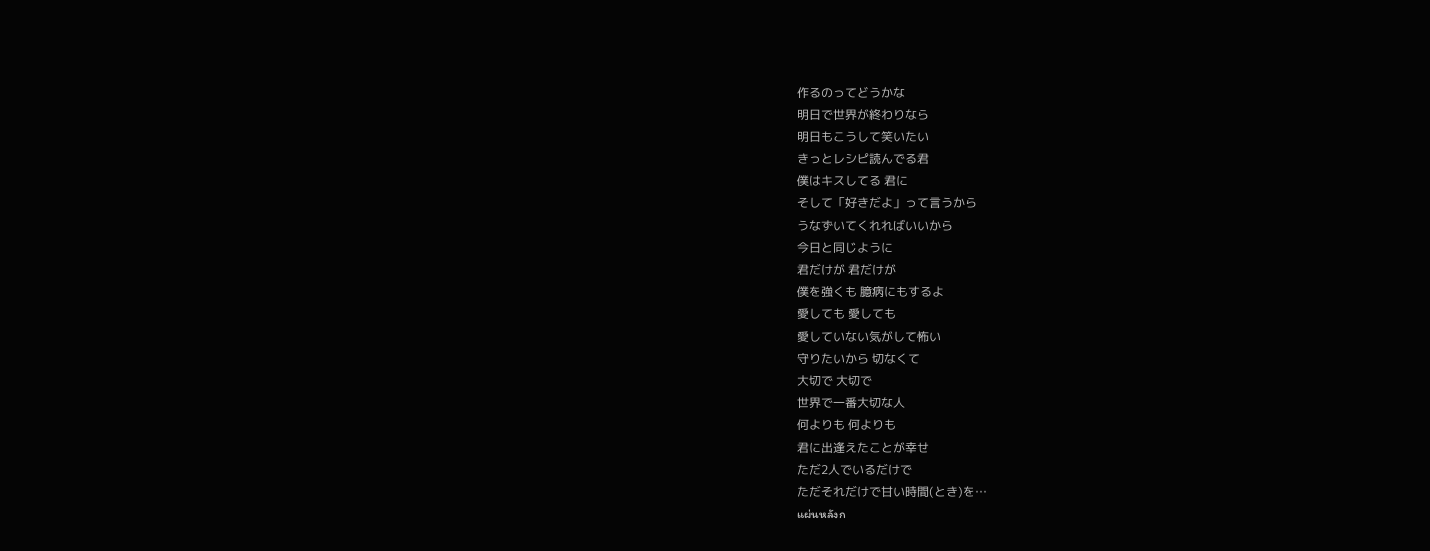作るのってどうかな
明日で世界が終わりなら
明日もこうして笑いたい
きっとレシピ読んでる君
僕はキスしてる 君に
そして「好きだよ」って言うから
うなずいてくれればいいから
今日と同じように
君だけが 君だけが
僕を強くも 臆病にもするよ
愛しても 愛しても
愛していない気がして怖い
守りたいから 切なくて
大切で 大切で
世界で一番大切な人
何よりも 何よりも
君に出逢えたことが幸せ
ただ2人でいるだけで
ただそれだけで甘い時間(とき)を…
แผ่นหลังก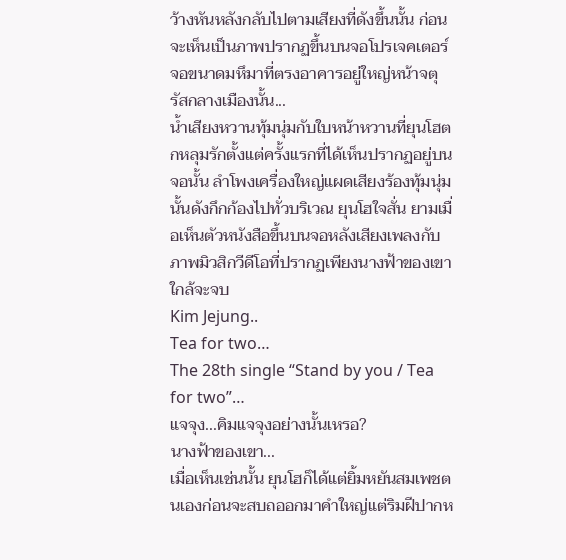ว้างหันหลังกลับไปตามเสียงที่ดังขึ้นนั้น ก่อนจะเห็นเป็นภาพปรากฏขึ้นบนจอโปรเจคเตอร์จอขนาดมหึมาที่ตรงอาคารอยู่ใหญ่หน้าจตุรัสกลางเมืองนั้น...
น้ำเสียงหวานทุ้มนุ่มกับใบหน้าหวานที่ยุนโฮตกหลุมรักตั้งแต่ครั้งแรกที่ได้เห็นปรากฏอยู่บนจอนั้น ลำโพงเครื่องใหญ่แผดเสียงร้องทุ้มนุ่มนั้นดังกึกก้องไปทั่วบริเวณ ยุนโฮใจสั่น ยามเมื่อเห็นตัวหนังสือขึ้นบนจอหลังเสียงเพลงกับภาพมิวสิกวีดีโอที่ปรากฏเพียงนางฟ้าของเขาใกล้จะจบ
Kim Jejung..
Tea for two…
The 28th single “Stand by you / Tea for two”…
แจจุง...คิมแจจุงอย่างนั้นเหรอ?
นางฟ้าของเขา...
เมื่อเห็นเช่นนั้น ยุนโฮก็ได้แต่ยิ้มหยันสมเพชตนเองก่อนจะสบถออกมาคำใหญ่แต่ริมฝีปากห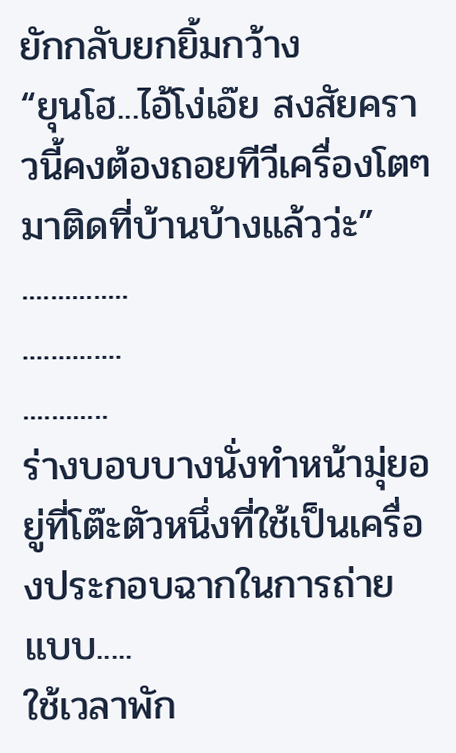ยักกลับยกยิ้มกว้าง
“ยุนโฮ...ไอ้โง่เอ๊ย สงสัยคราวนี้คงต้องถอยทีวีเครื่องโตๆ มาติดที่บ้านบ้างแล้วว่ะ”
...............
..............
............
ร่างบอบบางนั่งทำหน้ามุ่ยอยู่ที่โต๊ะตัวหนึ่งที่ใช้เป็นเครื่องประกอบฉากในการถ่ายแบบ.....
ใช้เวลาพัก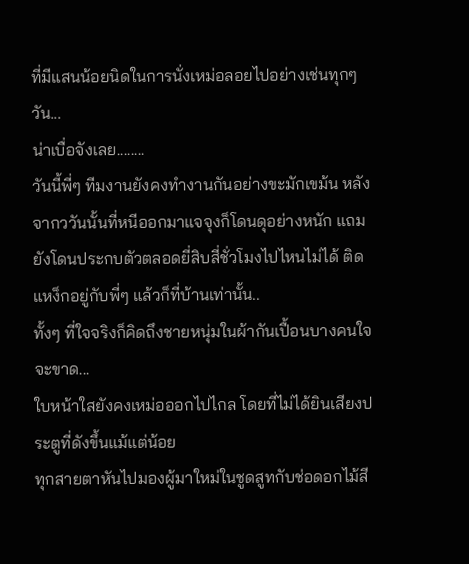ที่มีแสนน้อยนิดในการนั่งเหม่อลอยไปอย่างเช่นทุกๆ วัน...
น่าเบื่อจังเลย........
วันนี้พี่ๆ ทีมงานยังคงทำงานกันอย่างขะมักเขม้น หลังจากววันนั้นที่หนีออกมาแจจุงก็โดนดุอย่างหนัก แถมยังโดนประกบตัวตลอดยี่สิบสี่ชั่วโมงไปไหนไม่ได้ ติดแหง็กอยู่กับพี่ๆ แล้วก็ที่บ้านเท่านั้น..
ทั้งๆ ที่ใจจริงก็คิดถึงชายหนุ่มในผ้ากันเปื้อนบางคนใจจะขาด...
ใบหน้าใสยังคงเหม่อออกไปไกล โดยที่ไม่ได้ยินเสียงประตูที่ดังขึ้นแม้แต่น้อย
ทุกสายตาหันไปมองผู้มาใหม่ในชูดสูทกับช่อดอกไม้สี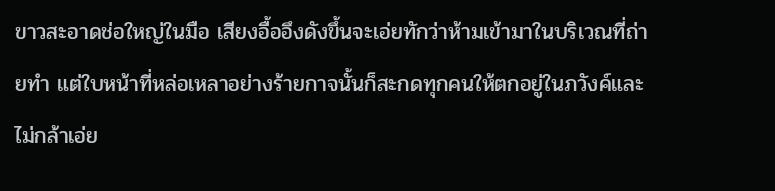ขาวสะอาดช่อใหญ่ในมือ เสียงอื้ออึงดังขึ้นจะเอ่ยทักว่าห้ามเข้ามาในบริเวณที่ถ่ายทำ แต่ใบหน้าที่หล่อเหลาอย่างร้ายกาจนั้นก็สะกดทุกคนให้ตกอยู่ในภวังค์และไม่กล้าเอ่ย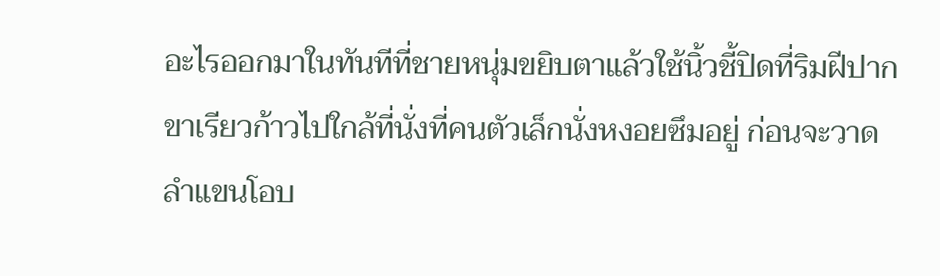อะไรออกมาในทันทีที่ชายหนุ่มขยิบตาแล้วใช้นิ้วชี้ปิดที่ริมฝีปาก
ขาเรียวก้าวไปใกล้ที่นั่งที่คนตัวเล็กนั่งหงอยซึมอยู่ ก่อนจะวาดลำแขนโอบ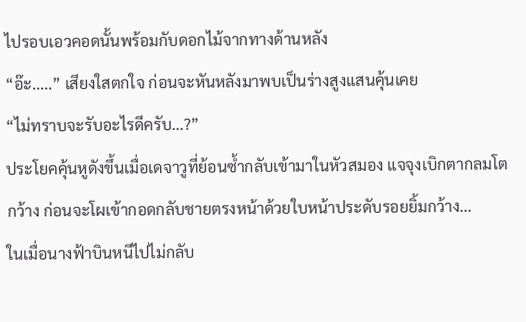ไปรอบเอวคอดนั้นพร้อมกับดอกไม้จากทางด้านหลัง
“อ๊ะ.....” เสียงใสตกใจ ก่อนจะหันหลังมาพบเป็นร่างสูงแสนคุ้นเคย
“ไม่ทราบจะรับอะไรดีครับ...?”
ประโยคคุ้นหูดังขึ้นเมื่อเดจาวูที่ย้อนซ้ำกลับเข้ามาในหัวสมอง แจจุงเบิกตากลมโตกว้าง ก่อนจะโผเข้ากอดกลับชายตรงหน้าด้วยใบหน้าประดับรอยยิ้มกว้าง...
ในเมื่อนางฟ้าบินหนีไปไม่กลับ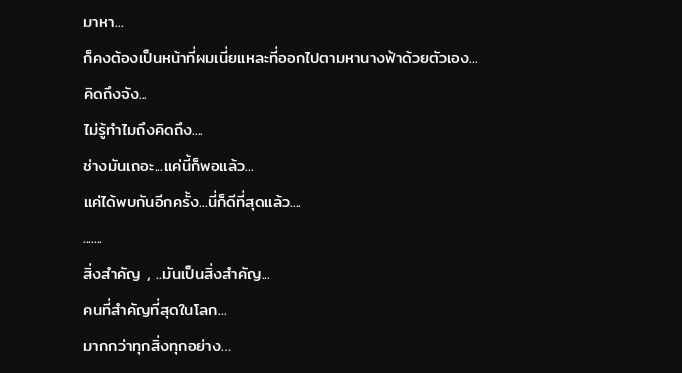มาหา...
ก็คงต้องเป็นหน้าที่ผมเนี่ยแหละที่ออกไปตามหานางฟ้าด้วยตัวเอง...
คิดถึงจัง...
ไม่รู้ทำไมถึงคิดถึง....
ช่างมันเถอะ...แค่นี้ก็พอแล้ว...
แค่ได้พบกันอีกครั้ง...นี่ก็ดีที่สุดแล้ว....
.......
สิ่งสำคัญ , ..มันเป็นสิ่งสำคัญ...
คนที่สำคัญที่สุดในโลก...
มากกว่าทุกสิ่งทุกอย่าง…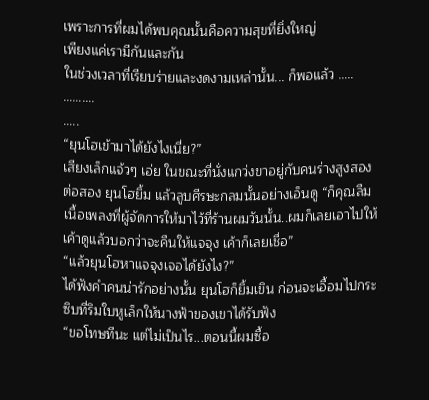เพราะการที่ผมได้พบคุณนั้นคือความสุขที่ยิ่งใหญ่
เพียงแค่เรามีกันและกัน
ในช่วงเวลาที่เรียบร่ายและงดงามเหล่านั้น... ก็พอแล้ว …..
……….
…..
“ยุนโฮเข้ามาได้ยังไงเนี่ย?”
เสียงเล็กแจ้วๆ เอ่ย ในขณะที่นั่งแกว่งขาอยู่กับคนร่างสูงสองต่อสอง ยุนโฮยิ้ม แล้วลูบศีรษะกลมนั้นอย่างเอ็นดู “ก็คุณลืมเนื้อเพลงที่ผู้จัดการให้มาไว้ที่ร้านผมวันนั้น..ผมก็เลยเอาไปให้เค้าดูแล้วบอกว่าจะคืนให้แจจุง เค้าก็เลยเชื่อ”
“แล้วยุนโฮหาแจจุงเจอได้ยังไง?”
ได้ฟังคำคนน่ารักอย่างนั้น ยุนโฮก็ยิ้มเขิน ก่อนจะเอื้อมไปกระซิบที่ริมใบหูเล็กให้นางฟ้าของเขาได้รับฟัง
“ขอโทษทีนะ แต่ไม่เป็นไร...ตอนนี้ผมซื้อ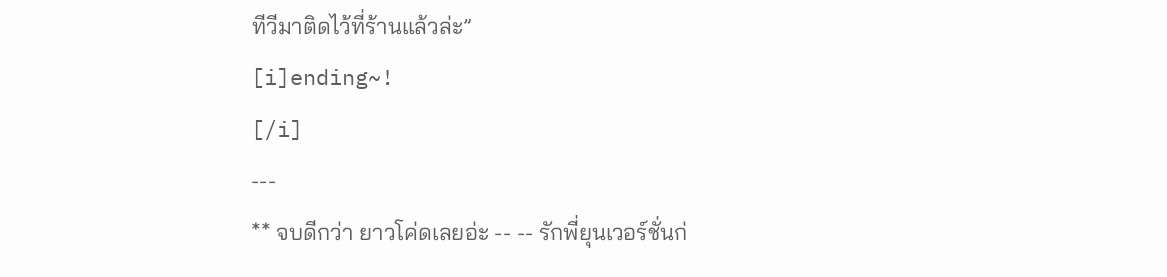ทีวีมาติดไว้ที่ร้านแล้วล่ะ”
[i]ending~!
[/i]
---
** จบดีกว่า ยาวโค่ดเลยอ่ะ -- -- รักพี่ยุนเวอร์ชั่นก่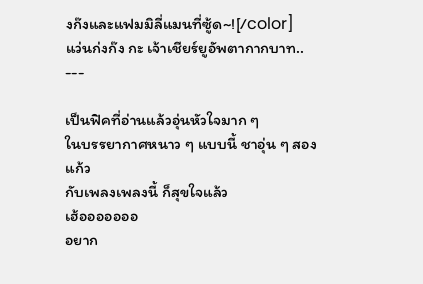งก๊งและแฟมมิลี่แมนที่ซู้ด~![/color]
แว่นก่งก๊ง กะ เจ้าเชียร์ยูอัพตากากบาท..
---

เป็นฟิคที่อ่านแล้วอุ่นหัวใจมาก ๆ
ในบรรยากาศหนาว ๆ แบบนี้ ชาอุ่น ๆ สองแก้ว
กับเพลงเพลงนี้ ก็สุขใจแล้ว
เฮ้อออออออ
อยาก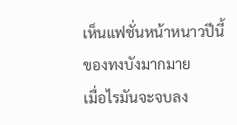เห็นแฟชั่นหน้าหนาวปีนี้ของทงบังมากมาย
เมื่อไรมันจะจบลง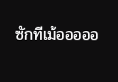ซักทีเม้อออออ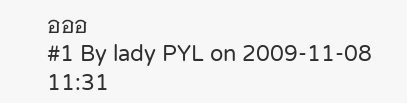อออ
#1 By lady PYL on 2009-11-08 11:31